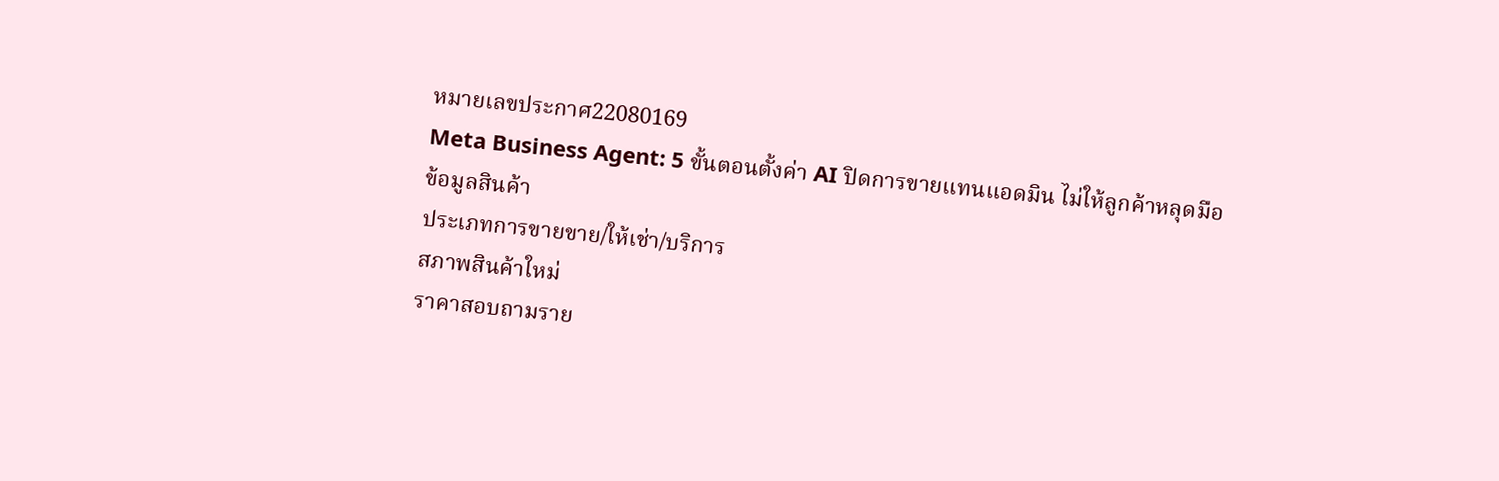หมายเลขประกาศ22080169
Meta Business Agent: 5 ขั้นตอนตั้งค่า AI ปิดการขายแทนแอดมิน ไม่ให้ลูกค้าหลุดมือ
ข้อมูลสินค้า
ประเภทการขายขาย/ให้เช่า/บริการ
สภาพสินค้าใหม่
ราคาสอบถามราย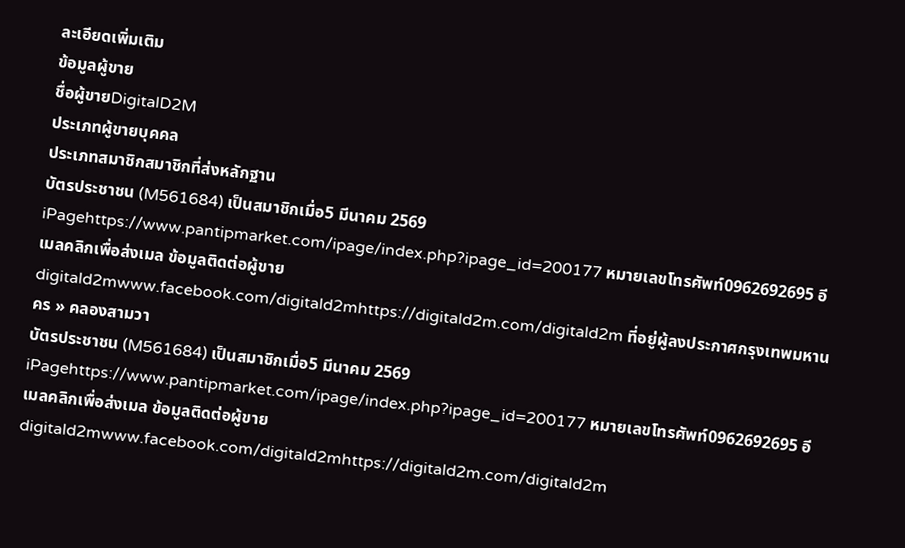ละเอียดเพิ่มเติม
ข้อมูลผู้ขาย
ชื่อผู้ขายDigitalD2M
ประเภทผู้ขายบุคคล
ประเภทสมาชิกสมาชิกที่ส่งหลักฐาน
บัตรประชาชน (M561684) เป็นสมาชิกเมื่อ5 มีนาคม 2569 iPagehttps://www.pantipmarket.com/ipage/index.php?ipage_id=200177 หมายเลขโทรศัพท์0962692695 อีเมลคลิกเพื่อส่งเมล ข้อมูลติดต่อผู้ขายdigitald2mwww.facebook.com/digitald2mhttps://digitald2m.com/digitald2m ที่อยู่ผู้ลงประกาศกรุงเทพมหานคร » คลองสามวา
บัตรประชาชน (M561684) เป็นสมาชิกเมื่อ5 มีนาคม 2569 iPagehttps://www.pantipmarket.com/ipage/index.php?ipage_id=200177 หมายเลขโทรศัพท์0962692695 อีเมลคลิกเพื่อส่งเมล ข้อมูลติดต่อผู้ขายdigitald2mwww.facebook.com/digitald2mhttps://digitald2m.com/digitald2m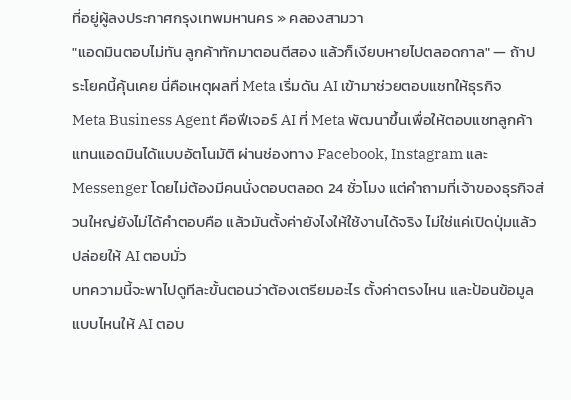ที่อยู่ผู้ลงประกาศกรุงเทพมหานคร » คลองสามวา
"แอดมินตอบไม่ทัน ลูกค้าทักมาตอนตีสอง แล้วก็เงียบหายไปตลอดกาล" — ถ้าประโยคนี้คุ้นเคย นี่คือเหตุผลที่ Meta เริ่มดัน AI เข้ามาช่วยตอบแชทให้ธุรกิจ
Meta Business Agent คือฟีเจอร์ AI ที่ Meta พัฒนาขึ้นเพื่อให้ตอบแชทลูกค้าแทนแอดมินได้แบบอัตโนมัติ ผ่านช่องทาง Facebook, Instagram และ Messenger โดยไม่ต้องมีคนนั่งตอบตลอด 24 ชั่วโมง แต่คำถามที่เจ้าของธุรกิจส่วนใหญ่ยังไม่ได้คำตอบคือ แล้วมันตั้งค่ายังไงให้ใช้งานได้จริง ไม่ใช่แค่เปิดปุ่มแล้วปล่อยให้ AI ตอบมั่ว
บทความนี้จะพาไปดูทีละขั้นตอนว่าต้องเตรียมอะไร ตั้งค่าตรงไหน และป้อนข้อมูลแบบไหนให้ AI ตอบ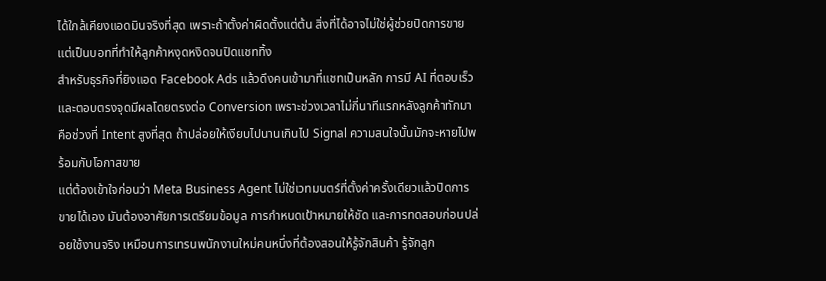ได้ใกล้เคียงแอดมินจริงที่สุด เพราะถ้าตั้งค่าผิดตั้งแต่ต้น สิ่งที่ได้อาจไม่ใช่ผู้ช่วยปิดการขาย แต่เป็นบอทที่ทำให้ลูกค้าหงุดหงิดจนปิดแชททิ้ง
สำหรับธุรกิจที่ยิงแอด Facebook Ads แล้วดึงคนเข้ามาที่แชทเป็นหลัก การมี AI ที่ตอบเร็วและตอบตรงจุดมีผลโดยตรงต่อ Conversion เพราะช่วงเวลาไม่กี่นาทีแรกหลังลูกค้าทักมา คือช่วงที่ Intent สูงที่สุด ถ้าปล่อยให้เงียบไปนานเกินไป Signal ความสนใจนั้นมักจะหายไปพร้อมกับโอกาสขาย
แต่ต้องเข้าใจก่อนว่า Meta Business Agent ไม่ใช่เวทมนตร์ที่ตั้งค่าครั้งเดียวแล้วปิดการขายได้เอง มันต้องอาศัยการเตรียมข้อมูล การกำหนดเป้าหมายให้ชัด และการทดสอบก่อนปล่อยใช้งานจริง เหมือนการเทรนพนักงานใหม่คนหนึ่งที่ต้องสอนให้รู้จักสินค้า รู้จักลูก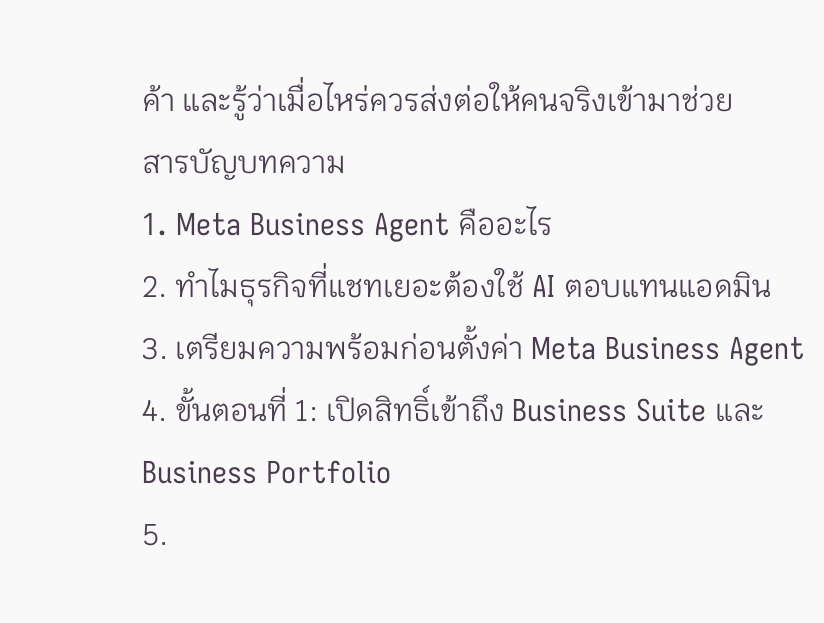ค้า และรู้ว่าเมื่อไหร่ควรส่งต่อให้คนจริงเข้ามาช่วย
สารบัญบทความ
1. Meta Business Agent คืออะไร
2. ทำไมธุรกิจที่แชทเยอะต้องใช้ AI ตอบแทนแอดมิน
3. เตรียมความพร้อมก่อนตั้งค่า Meta Business Agent
4. ขั้นตอนที่ 1: เปิดสิทธิ์เข้าถึง Business Suite และ Business Portfolio
5.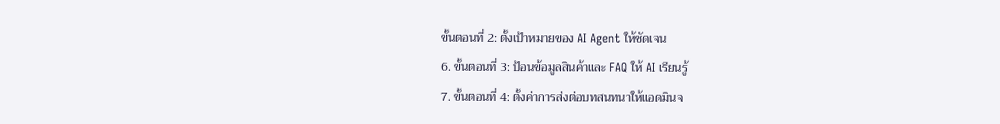ขั้นตอนที่ 2: ตั้งเป้าหมายของ AI Agent ให้ชัดเจน
6. ขั้นตอนที่ 3: ป้อนข้อมูลสินค้าและ FAQ ให้ AI เรียนรู้
7. ขั้นตอนที่ 4: ตั้งค่าการส่งต่อบทสนทนาให้แอดมินจ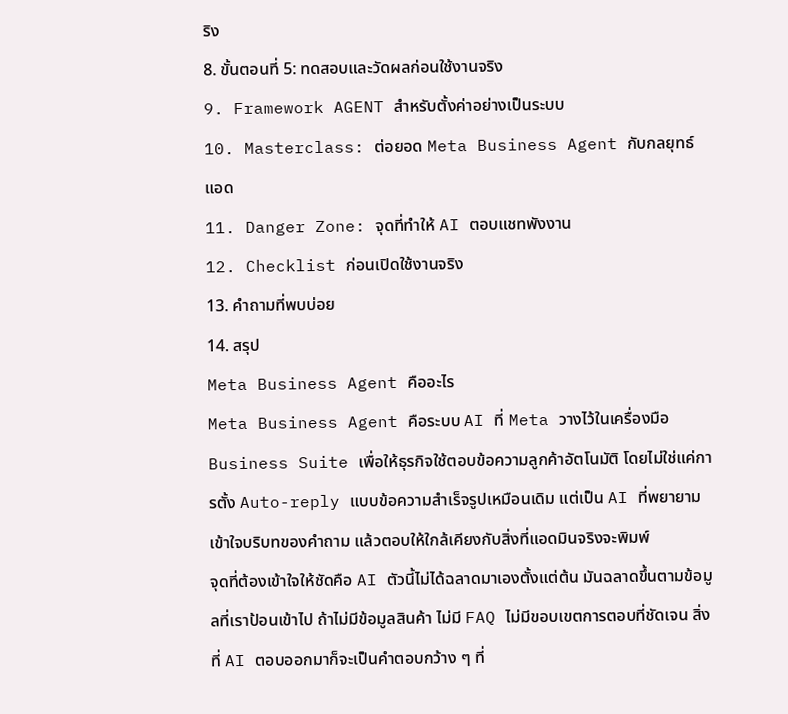ริง
8. ขั้นตอนที่ 5: ทดสอบและวัดผลก่อนใช้งานจริง
9. Framework AGENT สำหรับตั้งค่าอย่างเป็นระบบ
10. Masterclass: ต่อยอด Meta Business Agent กับกลยุทธ์แอด
11. Danger Zone: จุดที่ทำให้ AI ตอบแชทพังงาน
12. Checklist ก่อนเปิดใช้งานจริง
13. คำถามที่พบบ่อย
14. สรุป
Meta Business Agent คืออะไร
Meta Business Agent คือระบบ AI ที่ Meta วางไว้ในเครื่องมือ Business Suite เพื่อให้ธุรกิจใช้ตอบข้อความลูกค้าอัตโนมัติ โดยไม่ใช่แค่การตั้ง Auto-reply แบบข้อความสำเร็จรูปเหมือนเดิม แต่เป็น AI ที่พยายามเข้าใจบริบทของคำถาม แล้วตอบให้ใกล้เคียงกับสิ่งที่แอดมินจริงจะพิมพ์
จุดที่ต้องเข้าใจให้ชัดคือ AI ตัวนี้ไม่ได้ฉลาดมาเองตั้งแต่ต้น มันฉลาดขึ้นตามข้อมูลที่เราป้อนเข้าไป ถ้าไม่มีข้อมูลสินค้า ไม่มี FAQ ไม่มีขอบเขตการตอบที่ชัดเจน สิ่งที่ AI ตอบออกมาก็จะเป็นคำตอบกว้าง ๆ ที่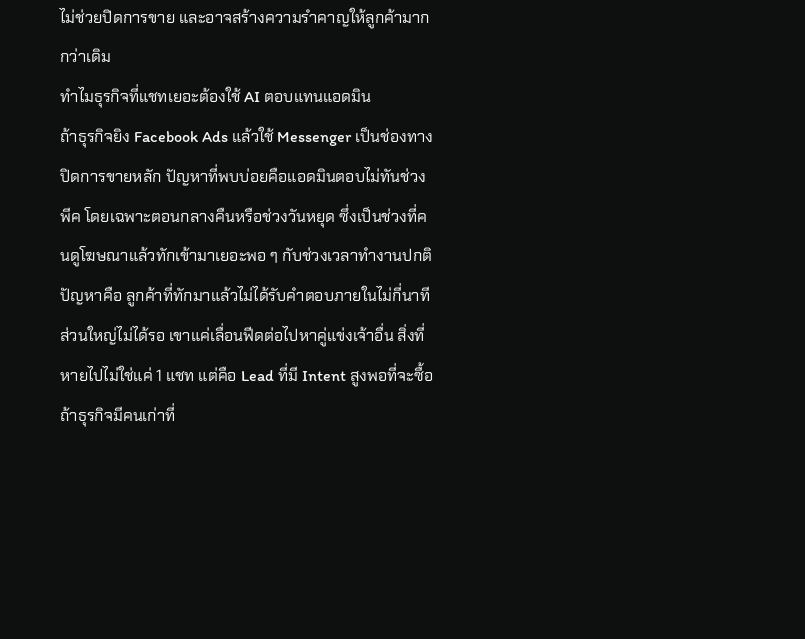ไม่ช่วยปิดการขาย และอาจสร้างความรำคาญให้ลูกค้ามากกว่าเดิม
ทำไมธุรกิจที่แชทเยอะต้องใช้ AI ตอบแทนแอดมิน
ถ้าธุรกิจยิง Facebook Ads แล้วใช้ Messenger เป็นช่องทางปิดการขายหลัก ปัญหาที่พบบ่อยคือแอดมินตอบไม่ทันช่วงพีค โดยเฉพาะตอนกลางคืนหรือช่วงวันหยุด ซึ่งเป็นช่วงที่คนดูโฆษณาแล้วทักเข้ามาเยอะพอ ๆ กับช่วงเวลาทำงานปกติ
ปัญหาคือ ลูกค้าที่ทักมาแล้วไม่ได้รับคำตอบภายในไม่กี่นาที ส่วนใหญ่ไม่ได้รอ เขาแค่เลื่อนฟีดต่อไปหาคู่แข่งเจ้าอื่น สิ่งที่หายไปไม่ใช่แค่ 1 แชท แต่คือ Lead ที่มี Intent สูงพอที่จะซื้อ ถ้าธุรกิจมีคนเก่าที่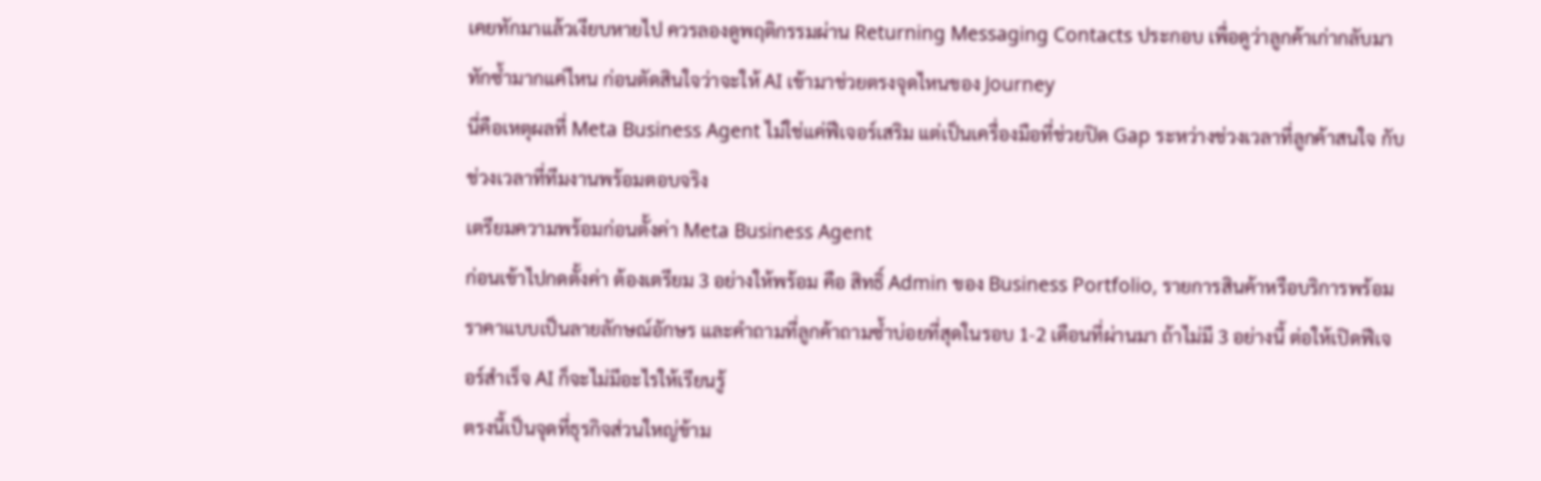เคยทักมาแล้วเงียบหายไป ควรลองดูพฤติกรรมผ่าน Returning Messaging Contacts ประกอบ เพื่อดูว่าลูกค้าเก่ากลับมาทักซ้ำมากแค่ไหน ก่อนตัดสินใจว่าจะให้ AI เข้ามาช่วยตรงจุดไหนของ Journey
นี่คือเหตุผลที่ Meta Business Agent ไม่ใช่แค่ฟีเจอร์เสริม แต่เป็นเครื่องมือที่ช่วยปิด Gap ระหว่างช่วงเวลาที่ลูกค้าสนใจ กับช่วงเวลาที่ทีมงานพร้อมตอบจริง
เตรียมความพร้อมก่อนตั้งค่า Meta Business Agent
ก่อนเข้าไปกดตั้งค่า ต้องเตรียม 3 อย่างให้พร้อม คือ สิทธิ์ Admin ของ Business Portfolio, รายการสินค้าหรือบริการพร้อมราคาแบบเป็นลายลักษณ์อักษร และคำถามที่ลูกค้าถามซ้ำบ่อยที่สุดในรอบ 1-2 เดือนที่ผ่านมา ถ้าไม่มี 3 อย่างนี้ ต่อให้เปิดฟีเจอร์สำเร็จ AI ก็จะไม่มีอะไรให้เรียนรู้
ตรงนี้เป็นจุดที่ธุรกิจส่วนใหญ่ข้าม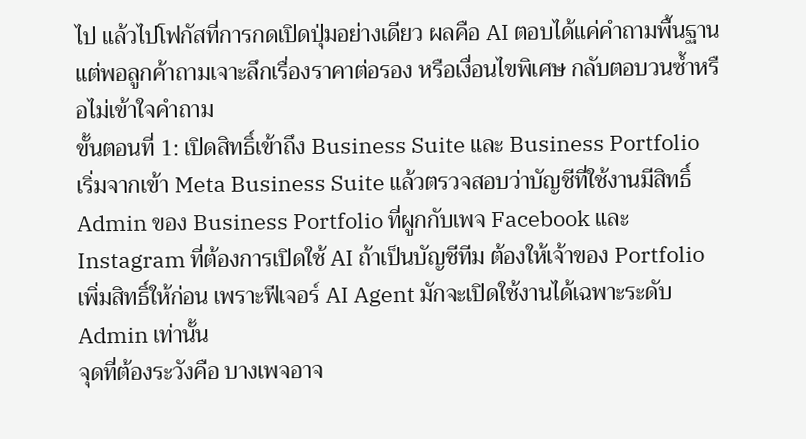ไป แล้วไปโฟกัสที่การกดเปิดปุ่มอย่างเดียว ผลคือ AI ตอบได้แค่คำถามพื้นฐาน แต่พอลูกค้าถามเจาะลึกเรื่องราคาต่อรอง หรือเงื่อนไขพิเศษ กลับตอบวนซ้ำหรือไม่เข้าใจคำถาม
ขั้นตอนที่ 1: เปิดสิทธิ์เข้าถึง Business Suite และ Business Portfolio
เริ่มจากเข้า Meta Business Suite แล้วตรวจสอบว่าบัญชีที่ใช้งานมีสิทธิ์ Admin ของ Business Portfolio ที่ผูกกับเพจ Facebook และ Instagram ที่ต้องการเปิดใช้ AI ถ้าเป็นบัญชีทีม ต้องให้เจ้าของ Portfolio เพิ่มสิทธิ์ให้ก่อน เพราะฟีเจอร์ AI Agent มักจะเปิดใช้งานได้เฉพาะระดับ Admin เท่านั้น
จุดที่ต้องระวังคือ บางเพจอาจ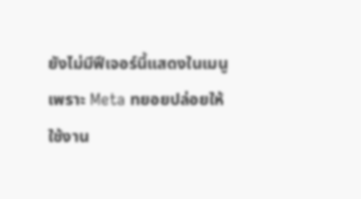ยังไม่มีฟีเจอร์นี้แสดงในเมนู เพราะ Meta ทยอยปล่อยให้ใช้งาน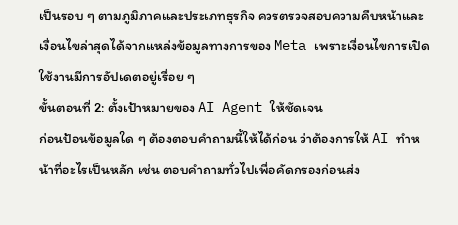เป็นรอบ ๆ ตามภูมิภาคและประเภทธุรกิจ ควรตรวจสอบความคืบหน้าและเงื่อนไขล่าสุดได้จากแหล่งข้อมูลทางการของ Meta เพราะเงื่อนไขการเปิดใช้งานมีการอัปเดตอยู่เรื่อย ๆ
ขั้นตอนที่ 2: ตั้งเป้าหมายของ AI Agent ให้ชัดเจน
ก่อนป้อนข้อมูลใด ๆ ต้องตอบคำถามนี้ให้ได้ก่อน ว่าต้องการให้ AI ทำหน้าที่อะไรเป็นหลัก เช่น ตอบคำถามทั่วไปเพื่อคัดกรองก่อนส่ง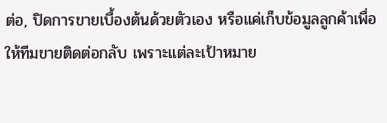ต่อ, ปิดการขายเบื้องต้นด้วยตัวเอง หรือแค่เก็บข้อมูลลูกค้าเพื่อให้ทีมขายติดต่อกลับ เพราะแต่ละเป้าหมาย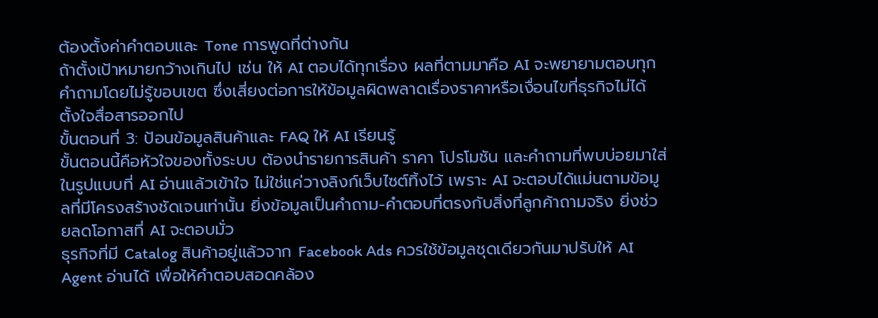ต้องตั้งค่าคำตอบและ Tone การพูดที่ต่างกัน
ถ้าตั้งเป้าหมายกว้างเกินไป เช่น ให้ AI ตอบได้ทุกเรื่อง ผลที่ตามมาคือ AI จะพยายามตอบทุกคำถามโดยไม่รู้ขอบเขต ซึ่งเสี่ยงต่อการให้ข้อมูลผิดพลาดเรื่องราคาหรือเงื่อนไขที่ธุรกิจไม่ได้ตั้งใจสื่อสารออกไป
ขั้นตอนที่ 3: ป้อนข้อมูลสินค้าและ FAQ ให้ AI เรียนรู้
ขั้นตอนนี้คือหัวใจของทั้งระบบ ต้องนำรายการสินค้า ราคา โปรโมชัน และคำถามที่พบบ่อยมาใส่ในรูปแบบที่ AI อ่านแล้วเข้าใจ ไม่ใช่แค่วางลิงก์เว็บไซต์ทิ้งไว้ เพราะ AI จะตอบได้แม่นตามข้อมูลที่มีโครงสร้างชัดเจนเท่านั้น ยิ่งข้อมูลเป็นคำถาม-คำตอบที่ตรงกับสิ่งที่ลูกค้าถามจริง ยิ่งช่วยลดโอกาสที่ AI จะตอบมั่ว
ธุรกิจที่มี Catalog สินค้าอยู่แล้วจาก Facebook Ads ควรใช้ข้อมูลชุดเดียวกันมาปรับให้ AI Agent อ่านได้ เพื่อให้คำตอบสอดคล้อง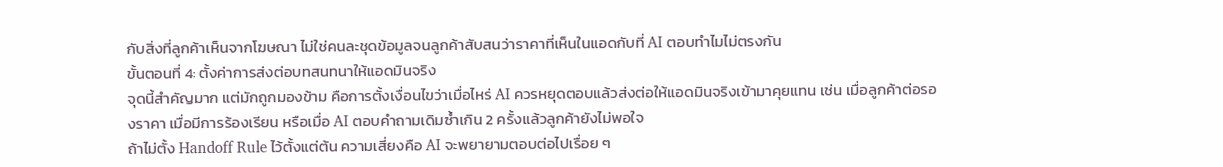กับสิ่งที่ลูกค้าเห็นจากโฆษณา ไม่ใช่คนละชุดข้อมูลจนลูกค้าสับสนว่าราคาที่เห็นในแอดกับที่ AI ตอบทำไมไม่ตรงกัน
ขั้นตอนที่ 4: ตั้งค่าการส่งต่อบทสนทนาให้แอดมินจริง
จุดนี้สำคัญมาก แต่มักถูกมองข้าม คือการตั้งเงื่อนไขว่าเมื่อไหร่ AI ควรหยุดตอบแล้วส่งต่อให้แอดมินจริงเข้ามาคุยแทน เช่น เมื่อลูกค้าต่อรองราคา เมื่อมีการร้องเรียน หรือเมื่อ AI ตอบคำถามเดิมซ้ำเกิน 2 ครั้งแล้วลูกค้ายังไม่พอใจ
ถ้าไม่ตั้ง Handoff Rule ไว้ตั้งแต่ต้น ความเสี่ยงคือ AI จะพยายามตอบต่อไปเรื่อย ๆ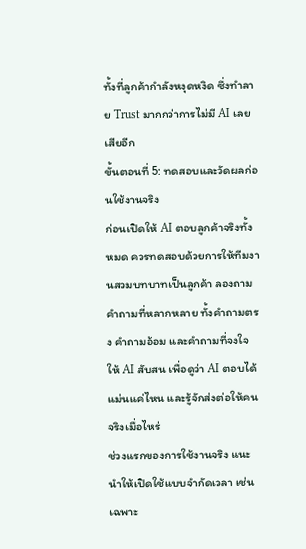ทั้งที่ลูกค้ากำลังหงุดหงิด ซึ่งทำลาย Trust มากกว่าการไม่มี AI เลยเสียอีก
ขั้นตอนที่ 5: ทดสอบและวัดผลก่อนใช้งานจริง
ก่อนเปิดให้ AI ตอบลูกค้าจริงทั้งหมด ควรทดสอบด้วยการให้ทีมงานสวมบทบาทเป็นลูกค้า ลองถามคำถามที่หลากหลาย ทั้งคำถามตรง คำถามอ้อม และคำถามที่จงใจให้ AI สับสน เพื่อดูว่า AI ตอบได้แม่นแค่ไหน และรู้จักส่งต่อให้คนจริงเมื่อไหร่
ช่วงแรกของการใช้งานจริง แนะนำให้เปิดใช้แบบจำกัดเวลา เช่น เฉพาะ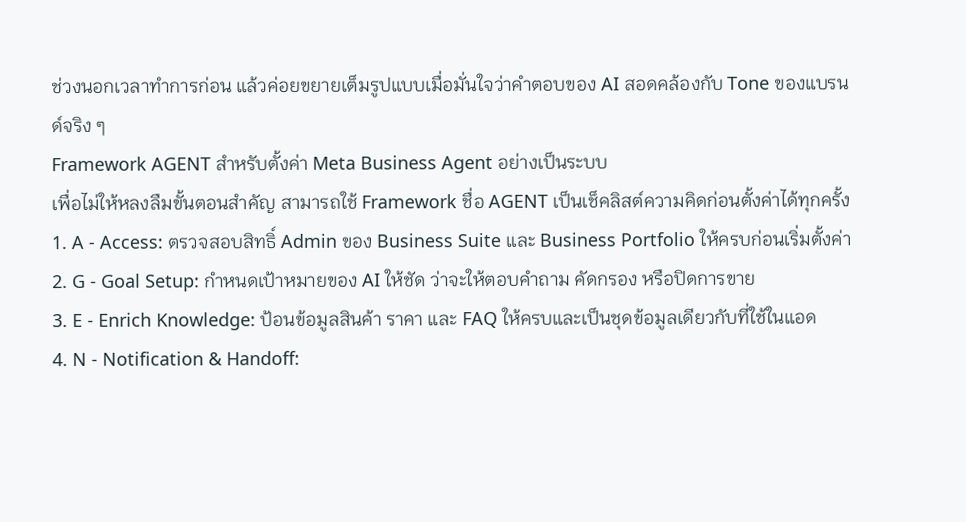ช่วงนอกเวลาทำการก่อน แล้วค่อยขยายเต็มรูปแบบเมื่อมั่นใจว่าคำตอบของ AI สอดคล้องกับ Tone ของแบรนด์จริง ๆ
Framework AGENT สำหรับตั้งค่า Meta Business Agent อย่างเป็นระบบ
เพื่อไม่ให้หลงลืมขั้นตอนสำคัญ สามารถใช้ Framework ชื่อ AGENT เป็นเช็คลิสต์ความคิดก่อนตั้งค่าได้ทุกครั้ง
1. A - Access: ตรวจสอบสิทธิ์ Admin ของ Business Suite และ Business Portfolio ให้ครบก่อนเริ่มตั้งค่า
2. G - Goal Setup: กำหนดเป้าหมายของ AI ให้ชัด ว่าจะให้ตอบคำถาม คัดกรอง หรือปิดการขาย
3. E - Enrich Knowledge: ป้อนข้อมูลสินค้า ราคา และ FAQ ให้ครบและเป็นชุดข้อมูลเดียวกับที่ใช้ในแอด
4. N - Notification & Handoff: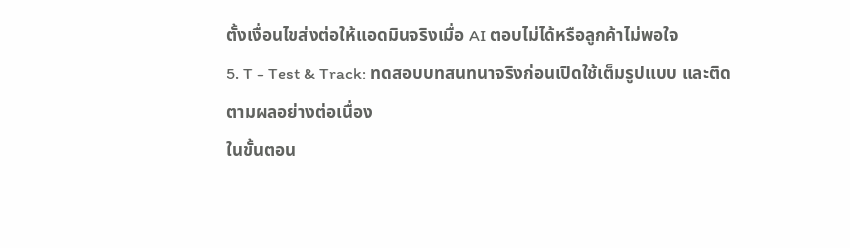ตั้งเงื่อนไขส่งต่อให้แอดมินจริงเมื่อ AI ตอบไม่ได้หรือลูกค้าไม่พอใจ
5. T - Test & Track: ทดสอบบทสนทนาจริงก่อนเปิดใช้เต็มรูปแบบ และติดตามผลอย่างต่อเนื่อง
ในขั้นตอน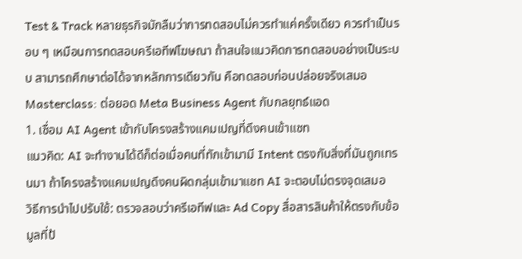Test & Track หลายธุรกิจมักลืมว่าการทดสอบไม่ควรทำแค่ครั้งเดียว ควรทำเป็นรอบ ๆ เหมือนการทดสอบครีเอทีฟโฆษณา ถ้าสนใจแนวคิดการทดสอบอย่างเป็นระบบ สามารถศึกษาต่อได้จากหลักการเดียวกัน คือทดสอบก่อนปล่อยจริงเสมอ
Masterclass: ต่อยอด Meta Business Agent กับกลยุทธ์แอด
1. เชื่อม AI Agent เข้ากับโครงสร้างแคมเปญที่ดึงคนเข้าแชท
แนวคิด: AI จะทำงานได้ดีก็ต่อเมื่อคนที่ทักเข้ามามี Intent ตรงกับสิ่งที่มันถูกเทรนมา ถ้าโครงสร้างแคมเปญดึงคนผิดกลุ่มเข้ามาแชท AI จะตอบไม่ตรงจุดเสมอ
วิธีการนำไปปรับใช้: ตรวจสอบว่าครีเอทีฟและ Ad Copy สื่อสารสินค้าให้ตรงกับข้อมูลที่ป้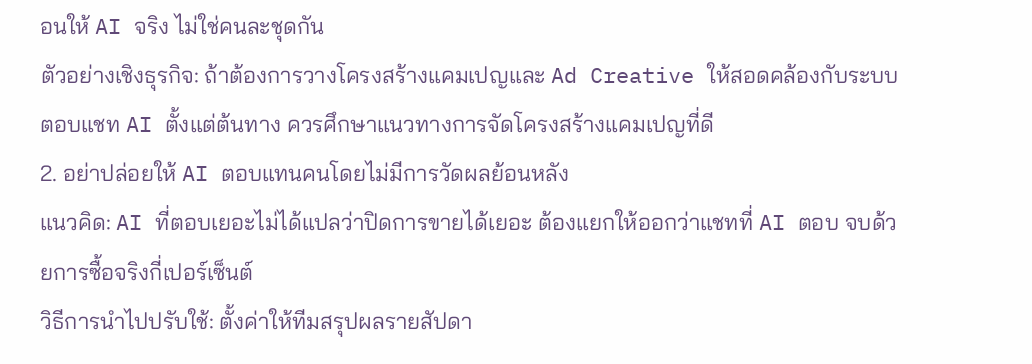อนให้ AI จริง ไม่ใช่คนละชุดกัน
ตัวอย่างเชิงธุรกิจ: ถ้าต้องการวางโครงสร้างแคมเปญและ Ad Creative ให้สอดคล้องกับระบบตอบแชท AI ตั้งแต่ต้นทาง ควรศึกษาแนวทางการจัดโครงสร้างแคมเปญที่ดี
2. อย่าปล่อยให้ AI ตอบแทนคนโดยไม่มีการวัดผลย้อนหลัง
แนวคิด: AI ที่ตอบเยอะไม่ได้แปลว่าปิดการขายได้เยอะ ต้องแยกให้ออกว่าแชทที่ AI ตอบ จบด้วยการซื้อจริงกี่เปอร์เซ็นต์
วิธีการนำไปปรับใช้: ตั้งค่าให้ทีมสรุปผลรายสัปดา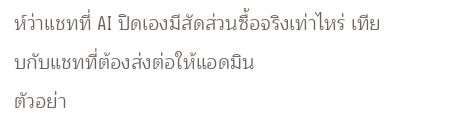ห์ว่าแชทที่ AI ปิดเองมีสัดส่วนซื้อจริงเท่าไหร่ เทียบกับแชทที่ต้องส่งต่อให้แอดมิน
ตัวอย่า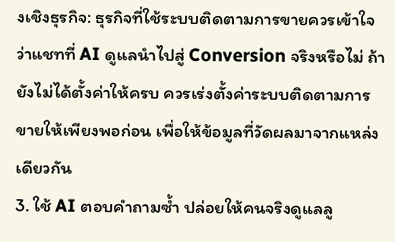งเชิงธุรกิจ: ธุรกิจที่ใช้ระบบติดตามการขายควรเข้าใจว่าแชทที่ AI ดูแลนำไปสู่ Conversion จริงหรือไม่ ถ้ายังไม่ได้ตั้งค่าให้ครบ ควรเร่งตั้งค่าระบบติดตามการขายให้เพียงพอก่อน เพื่อให้ข้อมูลที่วัดผลมาจากแหล่งเดียวกัน
3. ใช้ AI ตอบคำถามซ้ำ ปล่อยให้คนจริงดูแลลู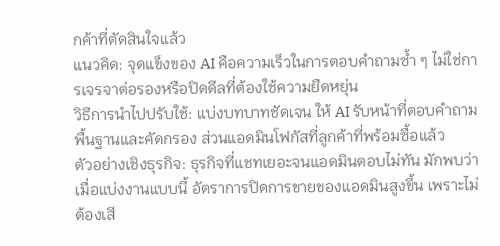กค้าที่ตัดสินใจแล้ว
แนวคิด: จุดแข็งของ AI คือความเร็วในการตอบคำถามซ้ำ ๆ ไม่ใช่การเจรจาต่อรองหรือปิดดีลที่ต้องใช้ความยืดหยุ่น
วิธีการนำไปปรับใช้: แบ่งบทบาทชัดเจน ให้ AI รับหน้าที่ตอบคำถามพื้นฐานและคัดกรอง ส่วนแอดมินโฟกัสที่ลูกค้าที่พร้อมซื้อแล้ว
ตัวอย่างเชิงธุรกิจ: ธุรกิจที่แชทเยอะจนแอดมินตอบไม่ทัน มักพบว่าเมื่อแบ่งงานแบบนี้ อัตราการปิดการขายของแอดมินสูงขึ้น เพราะไม่ต้องเสี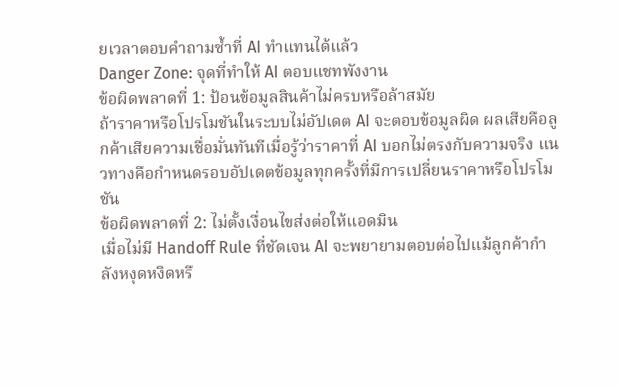ยเวลาตอบคำถามซ้ำที่ AI ทำแทนได้แล้ว
Danger Zone: จุดที่ทำให้ AI ตอบแชทพังงาน
ข้อผิดพลาดที่ 1: ป้อนข้อมูลสินค้าไม่ครบหรือล้าสมัย
ถ้าราคาหรือโปรโมชันในระบบไม่อัปเดต AI จะตอบข้อมูลผิด ผลเสียคือลูกค้าเสียความเชื่อมั่นทันทีเมื่อรู้ว่าราคาที่ AI บอกไม่ตรงกับความจริง แนวทางคือกำหนดรอบอัปเดตข้อมูลทุกครั้งที่มีการเปลี่ยนราคาหรือโปรโมชัน
ข้อผิดพลาดที่ 2: ไม่ตั้งเงื่อนไขส่งต่อให้แอดมิน
เมื่อไม่มี Handoff Rule ที่ชัดเจน AI จะพยายามตอบต่อไปแม้ลูกค้ากำลังหงุดหงิดหรื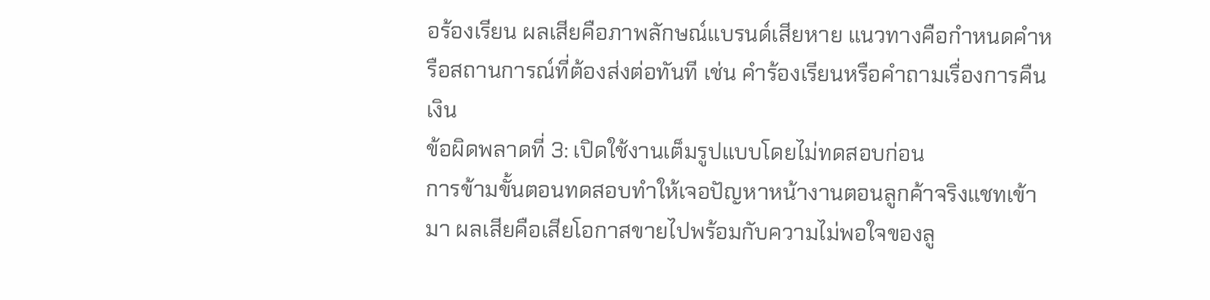อร้องเรียน ผลเสียคือภาพลักษณ์แบรนด์เสียหาย แนวทางคือกำหนดคำหรือสถานการณ์ที่ต้องส่งต่อทันที เช่น คำร้องเรียนหรือคำถามเรื่องการคืนเงิน
ข้อผิดพลาดที่ 3: เปิดใช้งานเต็มรูปแบบโดยไม่ทดสอบก่อน
การข้ามขั้นตอนทดสอบทำให้เจอปัญหาหน้างานตอนลูกค้าจริงแชทเข้ามา ผลเสียคือเสียโอกาสขายไปพร้อมกับความไม่พอใจของลู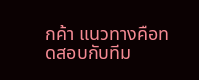กค้า แนวทางคือทดสอบกับทีม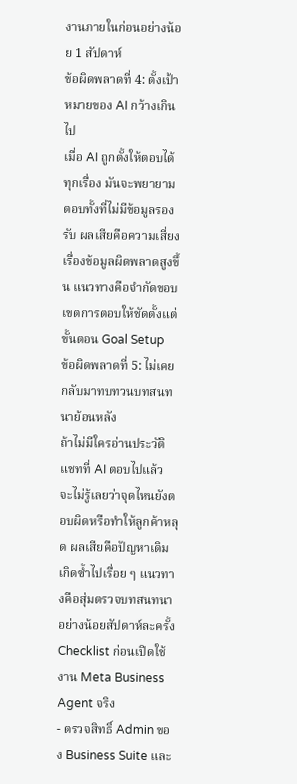งานภายในก่อนอย่างน้อย 1 สัปดาห์
ข้อผิดพลาดที่ 4: ตั้งเป้าหมายของ AI กว้างเกินไป
เมื่อ AI ถูกตั้งให้ตอบได้ทุกเรื่อง มันจะพยายามตอบทั้งที่ไม่มีข้อมูลรองรับ ผลเสียคือความเสี่ยงเรื่องข้อมูลผิดพลาดสูงขึ้น แนวทางคือจำกัดขอบเขตการตอบให้ชัดตั้งแต่ขั้นตอน Goal Setup
ข้อผิดพลาดที่ 5: ไม่เคยกลับมาทบทวนบทสนทนาย้อนหลัง
ถ้าไม่มีใครอ่านประวัติแชทที่ AI ตอบไปแล้ว จะไม่รู้เลยว่าจุดไหนยังตอบผิดหรือทำให้ลูกค้าหลุด ผลเสียคือปัญหาเดิมเกิดซ้ำไปเรื่อย ๆ แนวทางคือสุ่มตรวจบทสนทนาอย่างน้อยสัปดาห์ละครั้ง
Checklist ก่อนเปิดใช้งาน Meta Business Agent จริง
- ตรวจสิทธิ์ Admin ของ Business Suite และ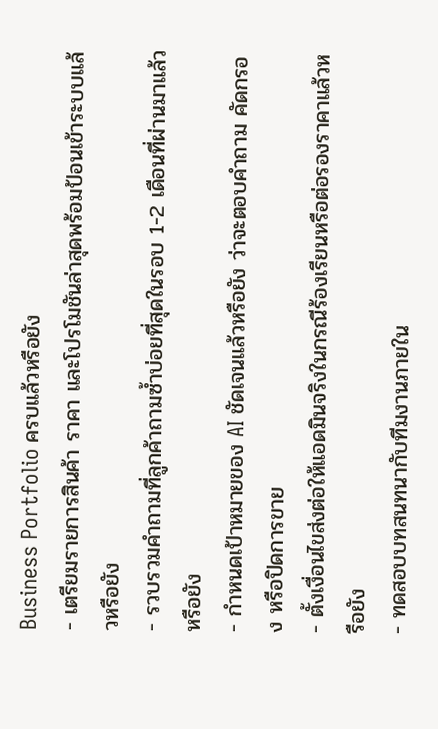Business Portfolio ครบแล้วหรือยัง
- เตรียมรายการสินค้า ราคา และโปรโมชันล่าสุดพร้อมป้อนเข้าระบบแล้วหรือยัง
- รวบรวมคำถามที่ลูกค้าถามซ้ำบ่อยที่สุดในรอบ 1-2 เดือนที่ผ่านมาแล้วหรือยัง
- กำหนดเป้าหมายของ AI ชัดเจนแล้วหรือยัง ว่าจะตอบคำถาม คัดกรอง หรือปิดการขาย
- ตั้งเงื่อนไขส่งต่อให้แอดมินจริงในกรณีร้องเรียนหรือต่อรองราคาแล้วหรือยัง
- ทดสอบบทสนทนากับทีมงานภายใน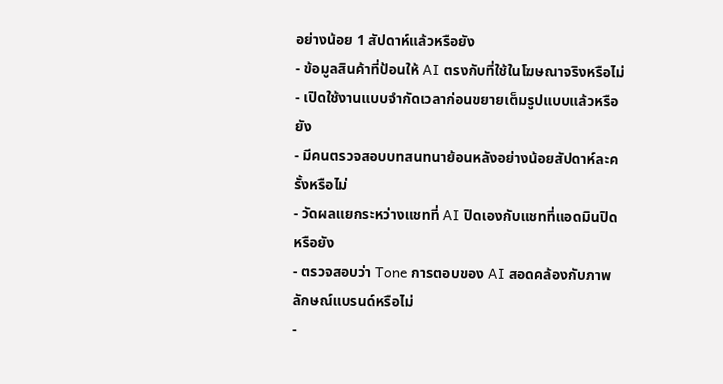อย่างน้อย 1 สัปดาห์แล้วหรือยัง
- ข้อมูลสินค้าที่ป้อนให้ AI ตรงกับที่ใช้ในโฆษณาจริงหรือไม่
- เปิดใช้งานแบบจำกัดเวลาก่อนขยายเต็มรูปแบบแล้วหรือยัง
- มีคนตรวจสอบบทสนทนาย้อนหลังอย่างน้อยสัปดาห์ละครั้งหรือไม่
- วัดผลแยกระหว่างแชทที่ AI ปิดเองกับแชทที่แอดมินปิดหรือยัง
- ตรวจสอบว่า Tone การตอบของ AI สอดคล้องกับภาพลักษณ์แบรนด์หรือไม่
-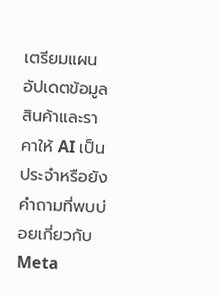เตรียมแผนอัปเดตข้อมูลสินค้าและราคาให้ AI เป็นประจำหรือยัง
คำถามที่พบบ่อยเกี่ยวกับ Meta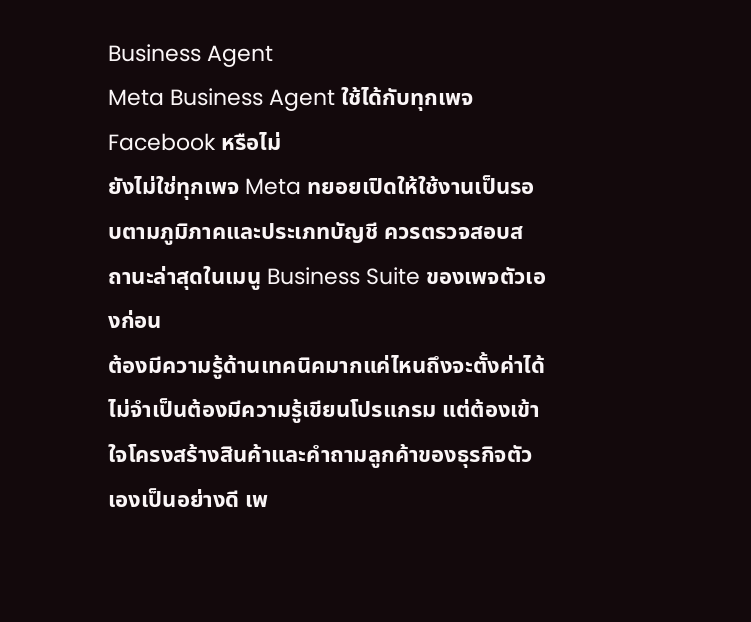Business Agent
Meta Business Agent ใช้ได้กับทุกเพจ Facebook หรือไม่
ยังไม่ใช่ทุกเพจ Meta ทยอยเปิดให้ใช้งานเป็นรอบตามภูมิภาคและประเภทบัญชี ควรตรวจสอบสถานะล่าสุดในเมนู Business Suite ของเพจตัวเองก่อน
ต้องมีความรู้ด้านเทคนิคมากแค่ไหนถึงจะตั้งค่าได้
ไม่จำเป็นต้องมีความรู้เขียนโปรแกรม แต่ต้องเข้าใจโครงสร้างสินค้าและคำถามลูกค้าของธุรกิจตัวเองเป็นอย่างดี เพ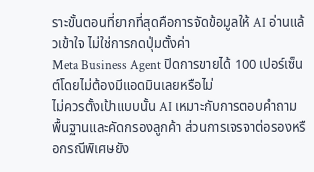ราะขั้นตอนที่ยากที่สุดคือการจัดข้อมูลให้ AI อ่านแล้วเข้าใจ ไม่ใช่การกดปุ่มตั้งค่า
Meta Business Agent ปิดการขายได้ 100 เปอร์เซ็นต์โดยไม่ต้องมีแอดมินเลยหรือไม่
ไม่ควรตั้งเป้าแบบนั้น AI เหมาะกับการตอบคำถามพื้นฐานและคัดกรองลูกค้า ส่วนการเจรจาต่อรองหรือกรณีพิเศษยัง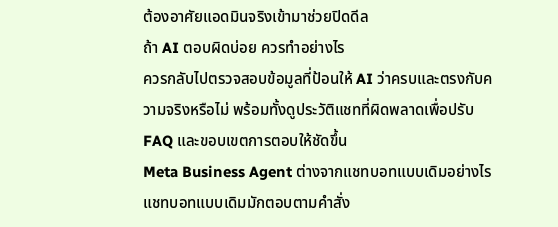ต้องอาศัยแอดมินจริงเข้ามาช่วยปิดดีล
ถ้า AI ตอบผิดบ่อย ควรทำอย่างไร
ควรกลับไปตรวจสอบข้อมูลที่ป้อนให้ AI ว่าครบและตรงกับความจริงหรือไม่ พร้อมทั้งดูประวัติแชทที่ผิดพลาดเพื่อปรับ FAQ และขอบเขตการตอบให้ชัดขึ้น
Meta Business Agent ต่างจากแชทบอทแบบเดิมอย่างไร
แชทบอทแบบเดิมมักตอบตามคำสั่ง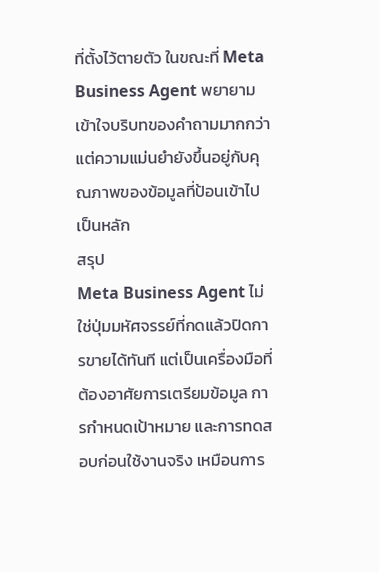ที่ตั้งไว้ตายตัว ในขณะที่ Meta Business Agent พยายามเข้าใจบริบทของคำถามมากกว่า แต่ความแม่นยำยังขึ้นอยู่กับคุณภาพของข้อมูลที่ป้อนเข้าไปเป็นหลัก
สรุป
Meta Business Agent ไม่ใช่ปุ่มมหัศจรรย์ที่กดแล้วปิดการขายได้ทันที แต่เป็นเครื่องมือที่ต้องอาศัยการเตรียมข้อมูล การกำหนดเป้าหมาย และการทดสอบก่อนใช้งานจริง เหมือนการ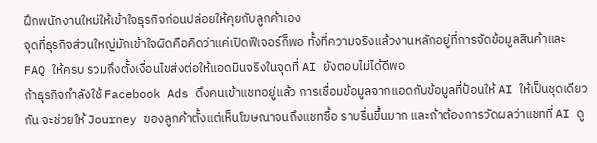ฝึกพนักงานใหม่ให้เข้าใจธุรกิจก่อนปล่อยให้คุยกับลูกค้าเอง
จุดที่ธุรกิจส่วนใหญ่มักเข้าใจผิดคือคิดว่าแค่เปิดฟีเจอร์ก็พอ ทั้งที่ความจริงแล้วงานหลักอยู่ที่การจัดข้อมูลสินค้าและ FAQ ให้ครบ รวมถึงตั้งเงื่อนไขส่งต่อให้แอดมินจริงในจุดที่ AI ยังตอบไม่ได้ดีพอ
ถ้าธุรกิจกำลังใช้ Facebook Ads ดึงคนเข้าแชทอยู่แล้ว การเชื่อมข้อมูลจากแอดกับข้อมูลที่ป้อนให้ AI ให้เป็นชุดเดียวกัน จะช่วยให้ Journey ของลูกค้าตั้งแต่เห็นโฆษณาจนถึงแชทซื้อ ราบรื่นขึ้นมาก และถ้าต้องการวัดผลว่าแชทที่ AI ดู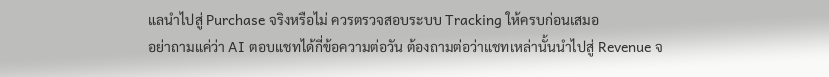แลนำไปสู่ Purchase จริงหรือไม่ ควรตรวจสอบระบบ Tracking ให้ครบก่อนเสมอ
อย่าถามแค่ว่า AI ตอบแชทได้กี่ข้อความต่อวัน ต้องถามต่อว่าแชทเหล่านั้นนำไปสู่ Revenue จ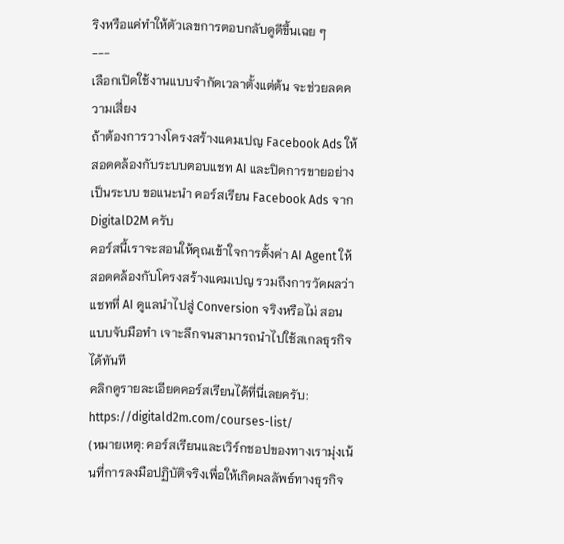ริงหรือแค่ทำให้ตัวเลขการตอบกลับดูดีขึ้นเฉย ๆ
---
เลือกเปิดใช้งานแบบจำกัดเวลาตั้งแต่ต้น จะช่วยลดความเสี่ยง
ถ้าต้องการวางโครงสร้างแคมเปญ Facebook Ads ให้สอดคล้องกับระบบตอบแชท AI และปิดการขายอย่างเป็นระบบ ขอแนะนำ คอร์สเรียน Facebook Ads จาก DigitalD2M ครับ
คอร์สนี้เราจะสอนให้คุณเข้าใจการตั้งค่า AI Agent ให้สอดคล้องกับโครงสร้างแคมเปญ รวมถึงการวัดผลว่าแชทที่ AI ดูแลนำไปสู่ Conversion จริงหรือไม่ สอนแบบจับมือทำ เจาะลึกจนสามารถนำไปใช้สเกลธุรกิจได้ทันที
คลิกดูรายละเอียดคอร์สเรียนได้ที่นี่เลยครับ:
https://digitald2m.com/courses-list/
(หมายเหตุ: คอร์สเรียนและเวิร์กชอปของทางเรามุ่งเน้นที่การลงมือปฏิบัติจริงเพื่อให้เกิดผลลัพธ์ทางธุรกิจ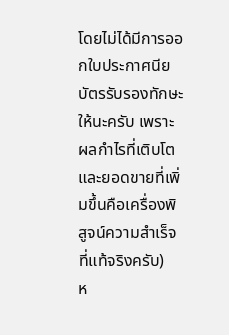โดยไม่ได้มีการออกใบประกาศนียบัตรรับรองทักษะให้นะครับ เพราะผลกำไรที่เติบโตและยอดขายที่เพิ่มขึ้นคือเครื่องพิสูจน์ความสำเร็จที่แท้จริงครับ)
ห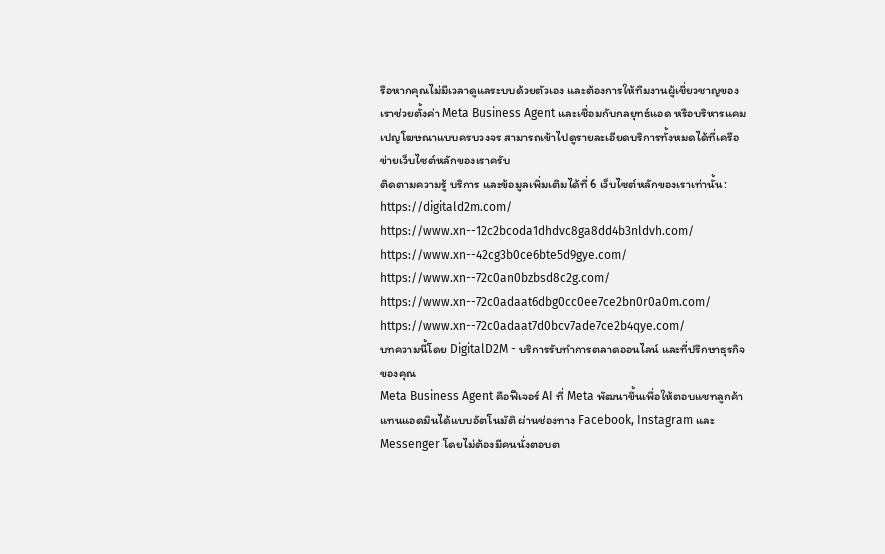รือหากคุณไม่มีเวลาดูแลระบบด้วยตัวเอง และต้องการให้ทีมงานผู้เชี่ยวชาญของเราช่วยตั้งค่า Meta Business Agent และเชื่อมกับกลยุทธ์แอด หรือบริหารแคมเปญโฆษณาแบบครบวงจร สามารถเข้าไปดูรายละเอียดบริการทั้งหมดได้ที่เครือข่ายเว็บไซต์หลักของเราครับ
ติดตามความรู้ บริการ และข้อมูลเพิ่มเติมได้ที่ 6 เว็บไซต์หลักของเราเท่านั้น:
https://digitald2m.com/
https://www.xn--12c2bcoda1dhdvc8ga8dd4b3nldvh.com/
https://www.xn--42cg3b0ce6bte5d9gye.com/
https://www.xn--72c0an0bzbsd8c2g.com/
https://www.xn--72c0adaat6dbg0cc0ee7ce2bn0r0a0m.com/
https://www.xn--72c0adaat7d0bcv7ade7ce2b4qye.com/
บทความนี้โดย DigitalD2M - บริการรับทำการตลาดออนไลน์ และที่ปรึกษาธุรกิจของคุณ
Meta Business Agent คือฟีเจอร์ AI ที่ Meta พัฒนาขึ้นเพื่อให้ตอบแชทลูกค้าแทนแอดมินได้แบบอัตโนมัติ ผ่านช่องทาง Facebook, Instagram และ Messenger โดยไม่ต้องมีคนนั่งตอบต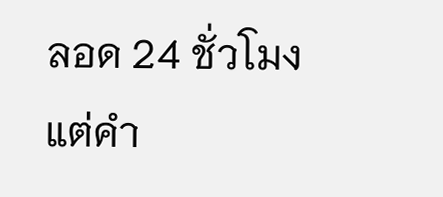ลอด 24 ชั่วโมง แต่คำ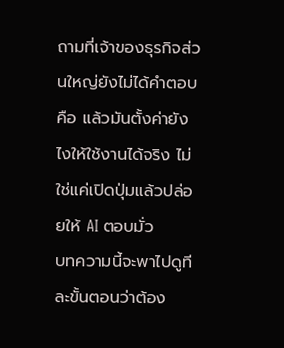ถามที่เจ้าของธุรกิจส่วนใหญ่ยังไม่ได้คำตอบคือ แล้วมันตั้งค่ายังไงให้ใช้งานได้จริง ไม่ใช่แค่เปิดปุ่มแล้วปล่อยให้ AI ตอบมั่ว
บทความนี้จะพาไปดูทีละขั้นตอนว่าต้อง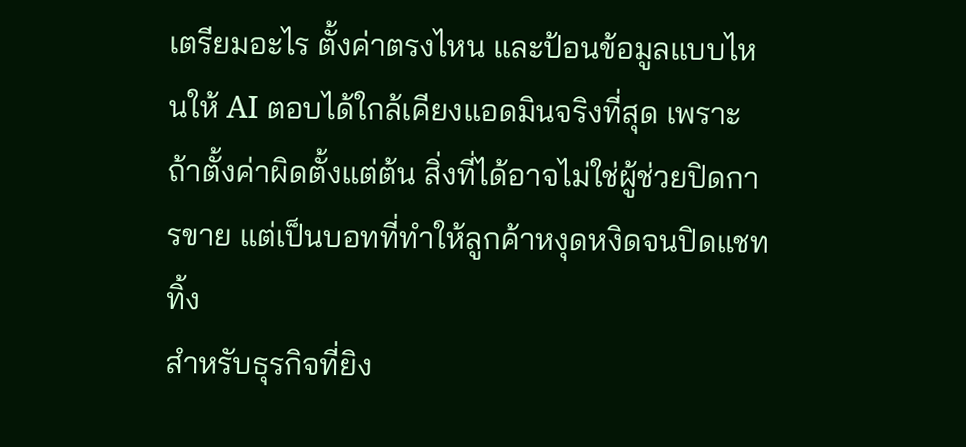เตรียมอะไร ตั้งค่าตรงไหน และป้อนข้อมูลแบบไหนให้ AI ตอบได้ใกล้เคียงแอดมินจริงที่สุด เพราะถ้าตั้งค่าผิดตั้งแต่ต้น สิ่งที่ได้อาจไม่ใช่ผู้ช่วยปิดการขาย แต่เป็นบอทที่ทำให้ลูกค้าหงุดหงิดจนปิดแชททิ้ง
สำหรับธุรกิจที่ยิง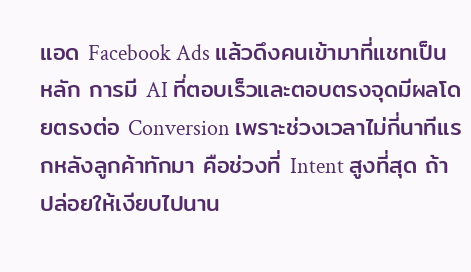แอด Facebook Ads แล้วดึงคนเข้ามาที่แชทเป็นหลัก การมี AI ที่ตอบเร็วและตอบตรงจุดมีผลโดยตรงต่อ Conversion เพราะช่วงเวลาไม่กี่นาทีแรกหลังลูกค้าทักมา คือช่วงที่ Intent สูงที่สุด ถ้าปล่อยให้เงียบไปนาน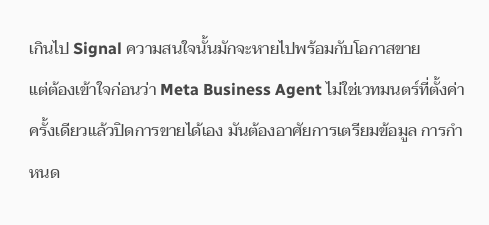เกินไป Signal ความสนใจนั้นมักจะหายไปพร้อมกับโอกาสขาย
แต่ต้องเข้าใจก่อนว่า Meta Business Agent ไม่ใช่เวทมนตร์ที่ตั้งค่าครั้งเดียวแล้วปิดการขายได้เอง มันต้องอาศัยการเตรียมข้อมูล การกำหนด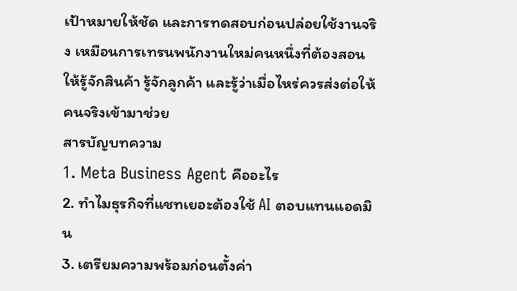เป้าหมายให้ชัด และการทดสอบก่อนปล่อยใช้งานจริง เหมือนการเทรนพนักงานใหม่คนหนึ่งที่ต้องสอนให้รู้จักสินค้า รู้จักลูกค้า และรู้ว่าเมื่อไหร่ควรส่งต่อให้คนจริงเข้ามาช่วย
สารบัญบทความ
1. Meta Business Agent คืออะไร
2. ทำไมธุรกิจที่แชทเยอะต้องใช้ AI ตอบแทนแอดมิน
3. เตรียมความพร้อมก่อนตั้งค่า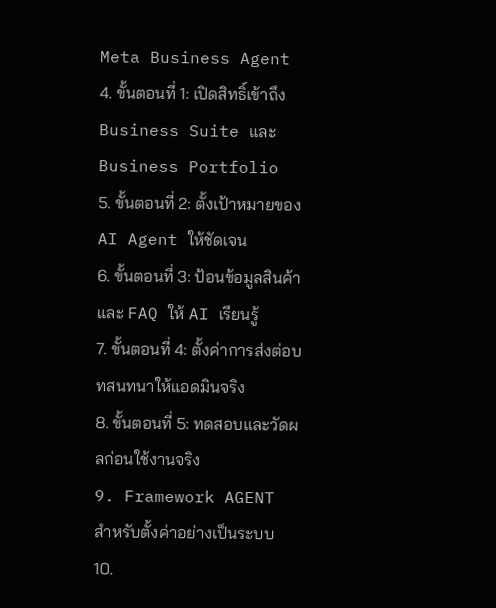Meta Business Agent
4. ขั้นตอนที่ 1: เปิดสิทธิ์เข้าถึง Business Suite และ Business Portfolio
5. ขั้นตอนที่ 2: ตั้งเป้าหมายของ AI Agent ให้ชัดเจน
6. ขั้นตอนที่ 3: ป้อนข้อมูลสินค้าและ FAQ ให้ AI เรียนรู้
7. ขั้นตอนที่ 4: ตั้งค่าการส่งต่อบทสนทนาให้แอดมินจริง
8. ขั้นตอนที่ 5: ทดสอบและวัดผลก่อนใช้งานจริง
9. Framework AGENT สำหรับตั้งค่าอย่างเป็นระบบ
10.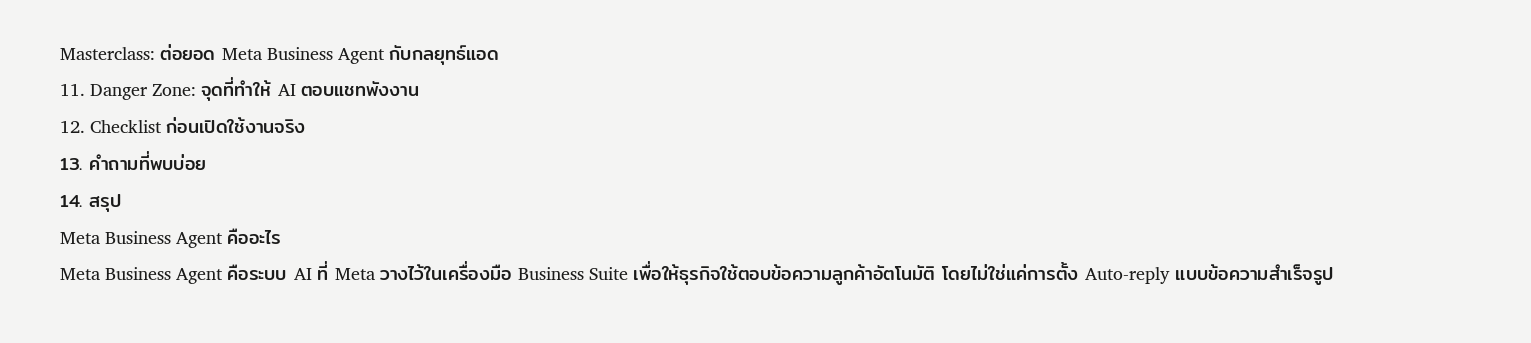Masterclass: ต่อยอด Meta Business Agent กับกลยุทธ์แอด
11. Danger Zone: จุดที่ทำให้ AI ตอบแชทพังงาน
12. Checklist ก่อนเปิดใช้งานจริง
13. คำถามที่พบบ่อย
14. สรุป
Meta Business Agent คืออะไร
Meta Business Agent คือระบบ AI ที่ Meta วางไว้ในเครื่องมือ Business Suite เพื่อให้ธุรกิจใช้ตอบข้อความลูกค้าอัตโนมัติ โดยไม่ใช่แค่การตั้ง Auto-reply แบบข้อความสำเร็จรูป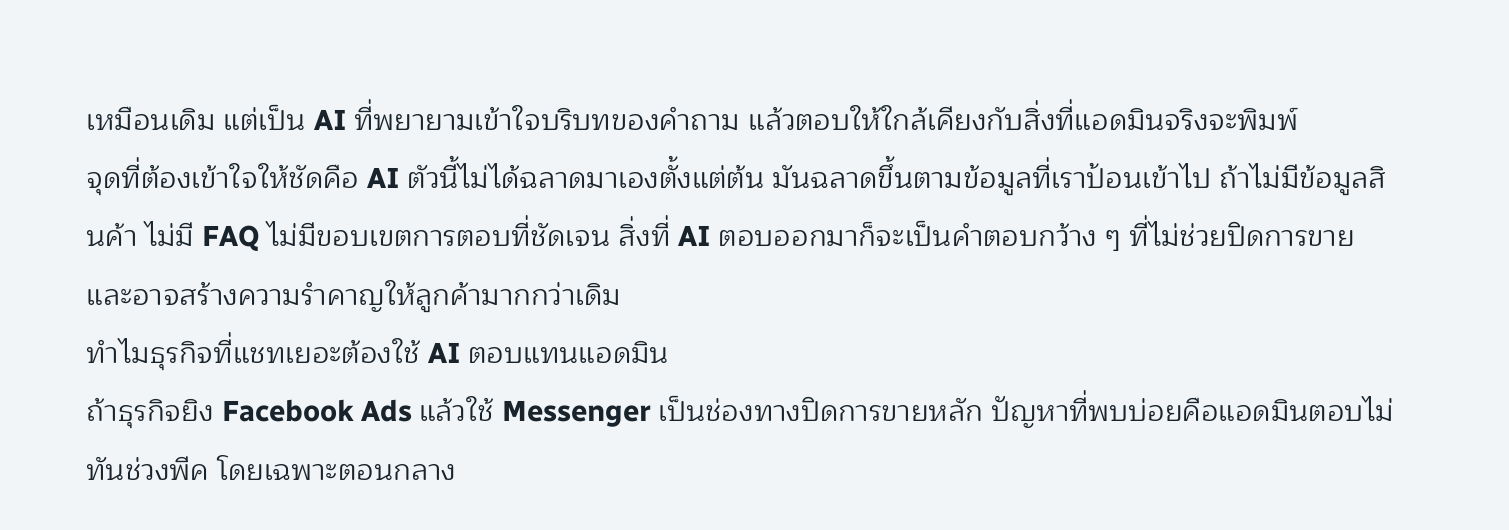เหมือนเดิม แต่เป็น AI ที่พยายามเข้าใจบริบทของคำถาม แล้วตอบให้ใกล้เคียงกับสิ่งที่แอดมินจริงจะพิมพ์
จุดที่ต้องเข้าใจให้ชัดคือ AI ตัวนี้ไม่ได้ฉลาดมาเองตั้งแต่ต้น มันฉลาดขึ้นตามข้อมูลที่เราป้อนเข้าไป ถ้าไม่มีข้อมูลสินค้า ไม่มี FAQ ไม่มีขอบเขตการตอบที่ชัดเจน สิ่งที่ AI ตอบออกมาก็จะเป็นคำตอบกว้าง ๆ ที่ไม่ช่วยปิดการขาย และอาจสร้างความรำคาญให้ลูกค้ามากกว่าเดิม
ทำไมธุรกิจที่แชทเยอะต้องใช้ AI ตอบแทนแอดมิน
ถ้าธุรกิจยิง Facebook Ads แล้วใช้ Messenger เป็นช่องทางปิดการขายหลัก ปัญหาที่พบบ่อยคือแอดมินตอบไม่ทันช่วงพีค โดยเฉพาะตอนกลาง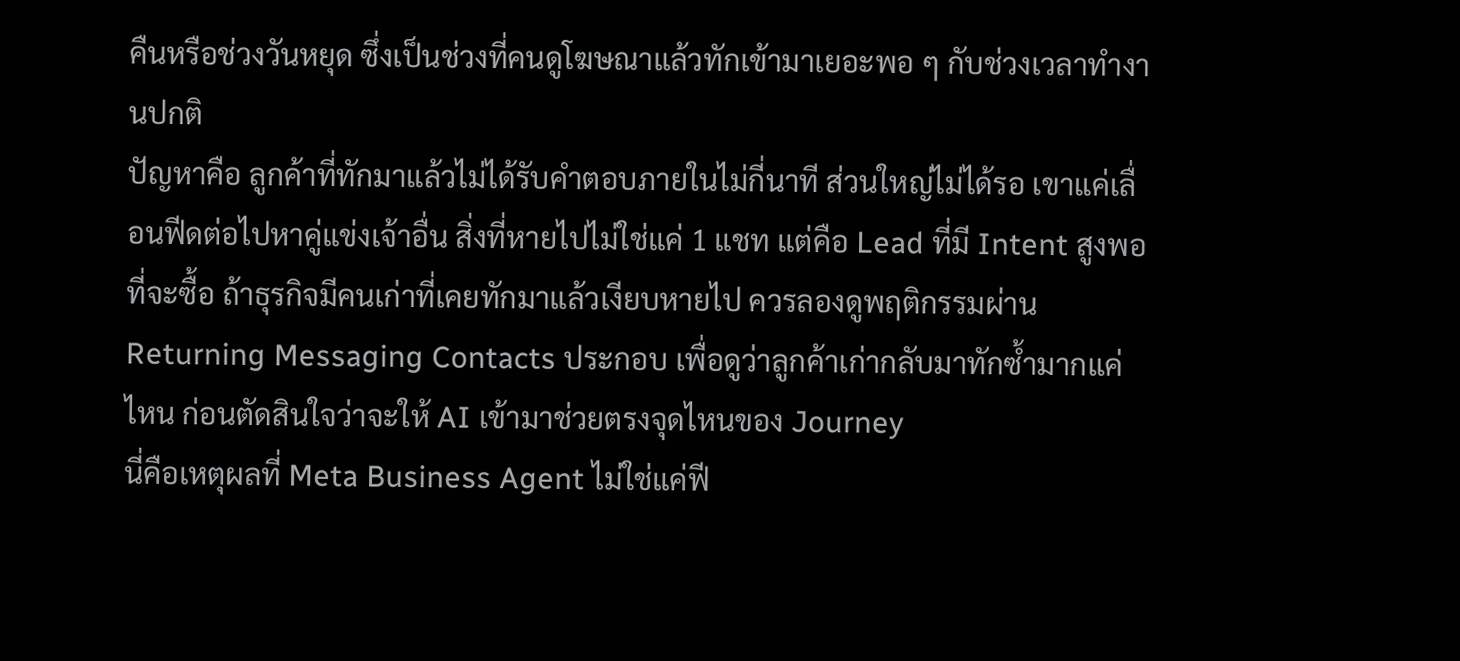คืนหรือช่วงวันหยุด ซึ่งเป็นช่วงที่คนดูโฆษณาแล้วทักเข้ามาเยอะพอ ๆ กับช่วงเวลาทำงานปกติ
ปัญหาคือ ลูกค้าที่ทักมาแล้วไม่ได้รับคำตอบภายในไม่กี่นาที ส่วนใหญ่ไม่ได้รอ เขาแค่เลื่อนฟีดต่อไปหาคู่แข่งเจ้าอื่น สิ่งที่หายไปไม่ใช่แค่ 1 แชท แต่คือ Lead ที่มี Intent สูงพอที่จะซื้อ ถ้าธุรกิจมีคนเก่าที่เคยทักมาแล้วเงียบหายไป ควรลองดูพฤติกรรมผ่าน Returning Messaging Contacts ประกอบ เพื่อดูว่าลูกค้าเก่ากลับมาทักซ้ำมากแค่ไหน ก่อนตัดสินใจว่าจะให้ AI เข้ามาช่วยตรงจุดไหนของ Journey
นี่คือเหตุผลที่ Meta Business Agent ไม่ใช่แค่ฟี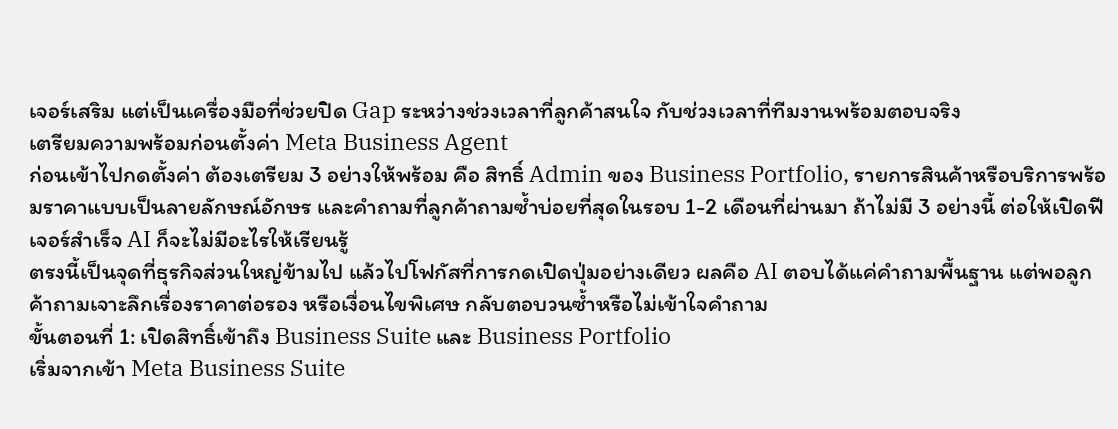เจอร์เสริม แต่เป็นเครื่องมือที่ช่วยปิด Gap ระหว่างช่วงเวลาที่ลูกค้าสนใจ กับช่วงเวลาที่ทีมงานพร้อมตอบจริง
เตรียมความพร้อมก่อนตั้งค่า Meta Business Agent
ก่อนเข้าไปกดตั้งค่า ต้องเตรียม 3 อย่างให้พร้อม คือ สิทธิ์ Admin ของ Business Portfolio, รายการสินค้าหรือบริการพร้อมราคาแบบเป็นลายลักษณ์อักษร และคำถามที่ลูกค้าถามซ้ำบ่อยที่สุดในรอบ 1-2 เดือนที่ผ่านมา ถ้าไม่มี 3 อย่างนี้ ต่อให้เปิดฟีเจอร์สำเร็จ AI ก็จะไม่มีอะไรให้เรียนรู้
ตรงนี้เป็นจุดที่ธุรกิจส่วนใหญ่ข้ามไป แล้วไปโฟกัสที่การกดเปิดปุ่มอย่างเดียว ผลคือ AI ตอบได้แค่คำถามพื้นฐาน แต่พอลูกค้าถามเจาะลึกเรื่องราคาต่อรอง หรือเงื่อนไขพิเศษ กลับตอบวนซ้ำหรือไม่เข้าใจคำถาม
ขั้นตอนที่ 1: เปิดสิทธิ์เข้าถึง Business Suite และ Business Portfolio
เริ่มจากเข้า Meta Business Suite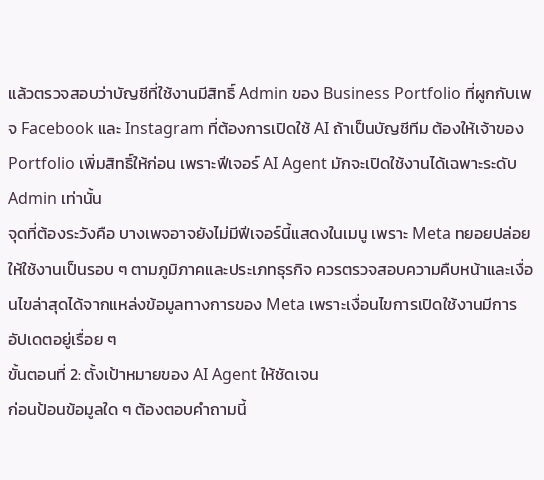แล้วตรวจสอบว่าบัญชีที่ใช้งานมีสิทธิ์ Admin ของ Business Portfolio ที่ผูกกับเพจ Facebook และ Instagram ที่ต้องการเปิดใช้ AI ถ้าเป็นบัญชีทีม ต้องให้เจ้าของ Portfolio เพิ่มสิทธิ์ให้ก่อน เพราะฟีเจอร์ AI Agent มักจะเปิดใช้งานได้เฉพาะระดับ Admin เท่านั้น
จุดที่ต้องระวังคือ บางเพจอาจยังไม่มีฟีเจอร์นี้แสดงในเมนู เพราะ Meta ทยอยปล่อยให้ใช้งานเป็นรอบ ๆ ตามภูมิภาคและประเภทธุรกิจ ควรตรวจสอบความคืบหน้าและเงื่อนไขล่าสุดได้จากแหล่งข้อมูลทางการของ Meta เพราะเงื่อนไขการเปิดใช้งานมีการอัปเดตอยู่เรื่อย ๆ
ขั้นตอนที่ 2: ตั้งเป้าหมายของ AI Agent ให้ชัดเจน
ก่อนป้อนข้อมูลใด ๆ ต้องตอบคำถามนี้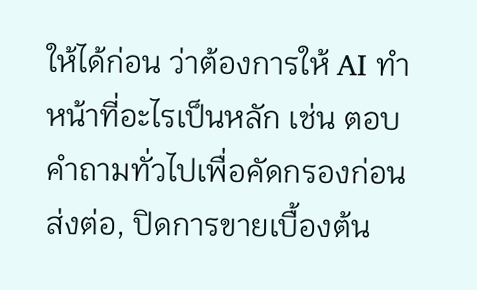ให้ได้ก่อน ว่าต้องการให้ AI ทำหน้าที่อะไรเป็นหลัก เช่น ตอบคำถามทั่วไปเพื่อคัดกรองก่อนส่งต่อ, ปิดการขายเบื้องต้น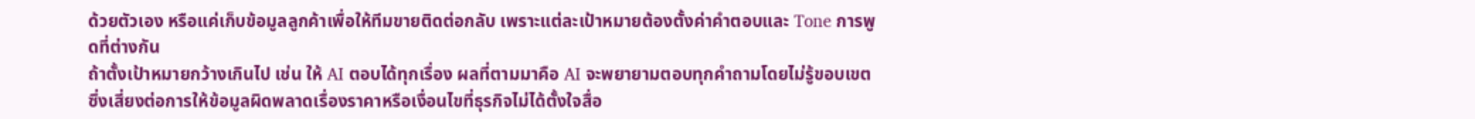ด้วยตัวเอง หรือแค่เก็บข้อมูลลูกค้าเพื่อให้ทีมขายติดต่อกลับ เพราะแต่ละเป้าหมายต้องตั้งค่าคำตอบและ Tone การพูดที่ต่างกัน
ถ้าตั้งเป้าหมายกว้างเกินไป เช่น ให้ AI ตอบได้ทุกเรื่อง ผลที่ตามมาคือ AI จะพยายามตอบทุกคำถามโดยไม่รู้ขอบเขต ซึ่งเสี่ยงต่อการให้ข้อมูลผิดพลาดเรื่องราคาหรือเงื่อนไขที่ธุรกิจไม่ได้ตั้งใจสื่อ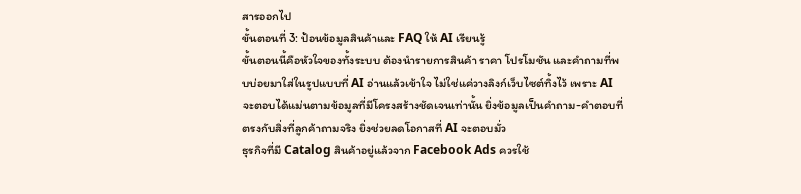สารออกไป
ขั้นตอนที่ 3: ป้อนข้อมูลสินค้าและ FAQ ให้ AI เรียนรู้
ขั้นตอนนี้คือหัวใจของทั้งระบบ ต้องนำรายการสินค้า ราคา โปรโมชัน และคำถามที่พบบ่อยมาใส่ในรูปแบบที่ AI อ่านแล้วเข้าใจ ไม่ใช่แค่วางลิงก์เว็บไซต์ทิ้งไว้ เพราะ AI จะตอบได้แม่นตามข้อมูลที่มีโครงสร้างชัดเจนเท่านั้น ยิ่งข้อมูลเป็นคำถาม-คำตอบที่ตรงกับสิ่งที่ลูกค้าถามจริง ยิ่งช่วยลดโอกาสที่ AI จะตอบมั่ว
ธุรกิจที่มี Catalog สินค้าอยู่แล้วจาก Facebook Ads ควรใช้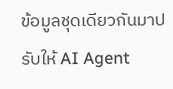ข้อมูลชุดเดียวกันมาปรับให้ AI Agent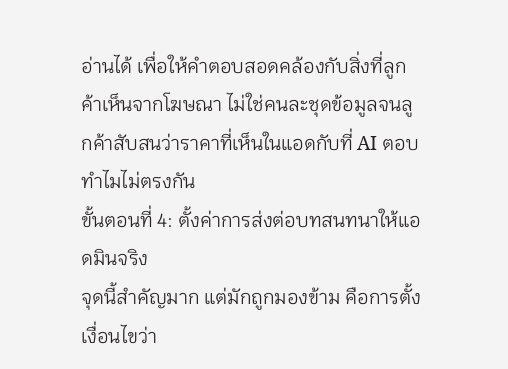อ่านได้ เพื่อให้คำตอบสอดคล้องกับสิ่งที่ลูกค้าเห็นจากโฆษณา ไม่ใช่คนละชุดข้อมูลจนลูกค้าสับสนว่าราคาที่เห็นในแอดกับที่ AI ตอบทำไมไม่ตรงกัน
ขั้นตอนที่ 4: ตั้งค่าการส่งต่อบทสนทนาให้แอดมินจริง
จุดนี้สำคัญมาก แต่มักถูกมองข้าม คือการตั้งเงื่อนไขว่า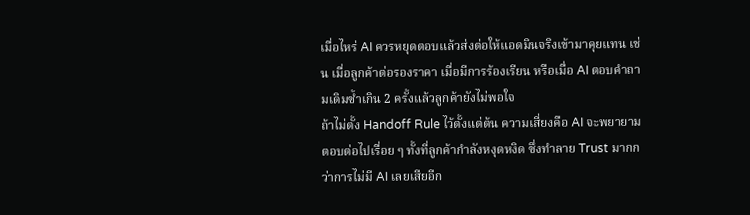เมื่อไหร่ AI ควรหยุดตอบแล้วส่งต่อให้แอดมินจริงเข้ามาคุยแทน เช่น เมื่อลูกค้าต่อรองราคา เมื่อมีการร้องเรียน หรือเมื่อ AI ตอบคำถามเดิมซ้ำเกิน 2 ครั้งแล้วลูกค้ายังไม่พอใจ
ถ้าไม่ตั้ง Handoff Rule ไว้ตั้งแต่ต้น ความเสี่ยงคือ AI จะพยายามตอบต่อไปเรื่อย ๆ ทั้งที่ลูกค้ากำลังหงุดหงิด ซึ่งทำลาย Trust มากกว่าการไม่มี AI เลยเสียอีก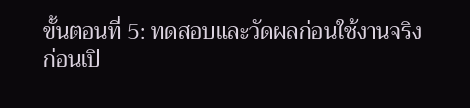ขั้นตอนที่ 5: ทดสอบและวัดผลก่อนใช้งานจริง
ก่อนเปิ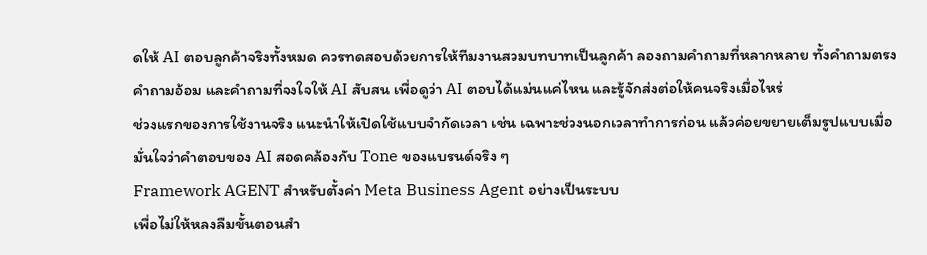ดให้ AI ตอบลูกค้าจริงทั้งหมด ควรทดสอบด้วยการให้ทีมงานสวมบทบาทเป็นลูกค้า ลองถามคำถามที่หลากหลาย ทั้งคำถามตรง คำถามอ้อม และคำถามที่จงใจให้ AI สับสน เพื่อดูว่า AI ตอบได้แม่นแค่ไหน และรู้จักส่งต่อให้คนจริงเมื่อไหร่
ช่วงแรกของการใช้งานจริง แนะนำให้เปิดใช้แบบจำกัดเวลา เช่น เฉพาะช่วงนอกเวลาทำการก่อน แล้วค่อยขยายเต็มรูปแบบเมื่อมั่นใจว่าคำตอบของ AI สอดคล้องกับ Tone ของแบรนด์จริง ๆ
Framework AGENT สำหรับตั้งค่า Meta Business Agent อย่างเป็นระบบ
เพื่อไม่ให้หลงลืมขั้นตอนสำ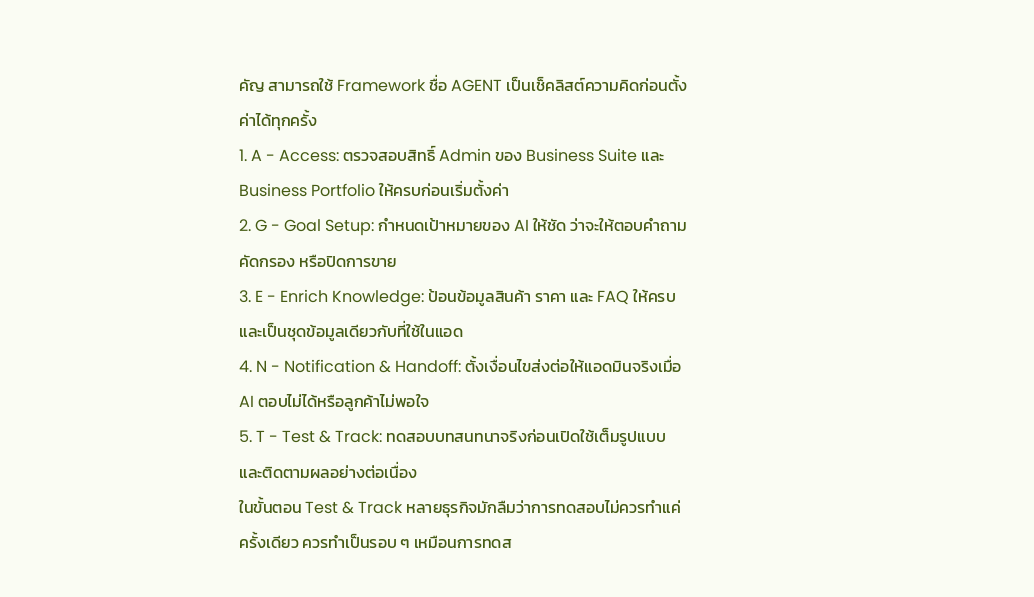คัญ สามารถใช้ Framework ชื่อ AGENT เป็นเช็คลิสต์ความคิดก่อนตั้งค่าได้ทุกครั้ง
1. A - Access: ตรวจสอบสิทธิ์ Admin ของ Business Suite และ Business Portfolio ให้ครบก่อนเริ่มตั้งค่า
2. G - Goal Setup: กำหนดเป้าหมายของ AI ให้ชัด ว่าจะให้ตอบคำถาม คัดกรอง หรือปิดการขาย
3. E - Enrich Knowledge: ป้อนข้อมูลสินค้า ราคา และ FAQ ให้ครบและเป็นชุดข้อมูลเดียวกับที่ใช้ในแอด
4. N - Notification & Handoff: ตั้งเงื่อนไขส่งต่อให้แอดมินจริงเมื่อ AI ตอบไม่ได้หรือลูกค้าไม่พอใจ
5. T - Test & Track: ทดสอบบทสนทนาจริงก่อนเปิดใช้เต็มรูปแบบ และติดตามผลอย่างต่อเนื่อง
ในขั้นตอน Test & Track หลายธุรกิจมักลืมว่าการทดสอบไม่ควรทำแค่ครั้งเดียว ควรทำเป็นรอบ ๆ เหมือนการทดส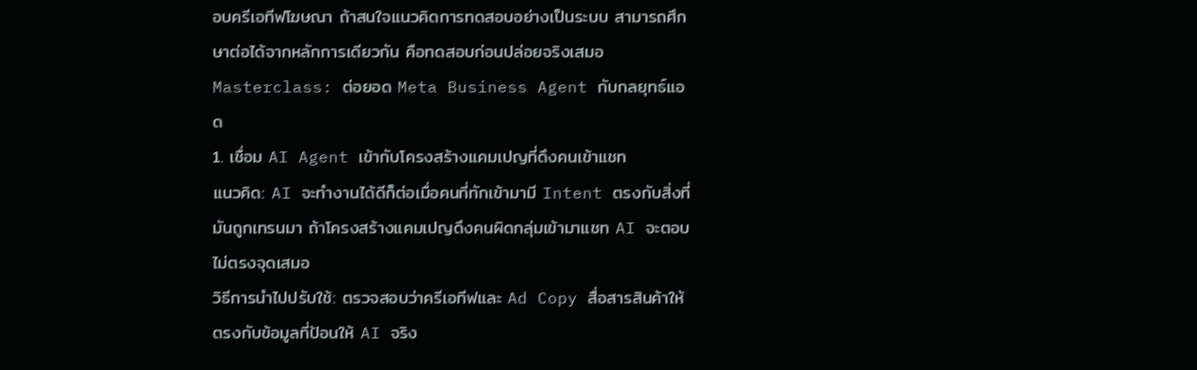อบครีเอทีฟโฆษณา ถ้าสนใจแนวคิดการทดสอบอย่างเป็นระบบ สามารถศึกษาต่อได้จากหลักการเดียวกัน คือทดสอบก่อนปล่อยจริงเสมอ
Masterclass: ต่อยอด Meta Business Agent กับกลยุทธ์แอด
1. เชื่อม AI Agent เข้ากับโครงสร้างแคมเปญที่ดึงคนเข้าแชท
แนวคิด: AI จะทำงานได้ดีก็ต่อเมื่อคนที่ทักเข้ามามี Intent ตรงกับสิ่งที่มันถูกเทรนมา ถ้าโครงสร้างแคมเปญดึงคนผิดกลุ่มเข้ามาแชท AI จะตอบไม่ตรงจุดเสมอ
วิธีการนำไปปรับใช้: ตรวจสอบว่าครีเอทีฟและ Ad Copy สื่อสารสินค้าให้ตรงกับข้อมูลที่ป้อนให้ AI จริง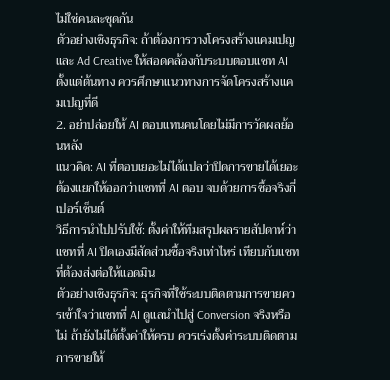ไม่ใช่คนละชุดกัน
ตัวอย่างเชิงธุรกิจ: ถ้าต้องการวางโครงสร้างแคมเปญและ Ad Creative ให้สอดคล้องกับระบบตอบแชท AI ตั้งแต่ต้นทาง ควรศึกษาแนวทางการจัดโครงสร้างแคมเปญที่ดี
2. อย่าปล่อยให้ AI ตอบแทนคนโดยไม่มีการวัดผลย้อนหลัง
แนวคิด: AI ที่ตอบเยอะไม่ได้แปลว่าปิดการขายได้เยอะ ต้องแยกให้ออกว่าแชทที่ AI ตอบ จบด้วยการซื้อจริงกี่เปอร์เซ็นต์
วิธีการนำไปปรับใช้: ตั้งค่าให้ทีมสรุปผลรายสัปดาห์ว่าแชทที่ AI ปิดเองมีสัดส่วนซื้อจริงเท่าไหร่ เทียบกับแชทที่ต้องส่งต่อให้แอดมิน
ตัวอย่างเชิงธุรกิจ: ธุรกิจที่ใช้ระบบติดตามการขายควรเข้าใจว่าแชทที่ AI ดูแลนำไปสู่ Conversion จริงหรือไม่ ถ้ายังไม่ได้ตั้งค่าให้ครบ ควรเร่งตั้งค่าระบบติดตามการขายให้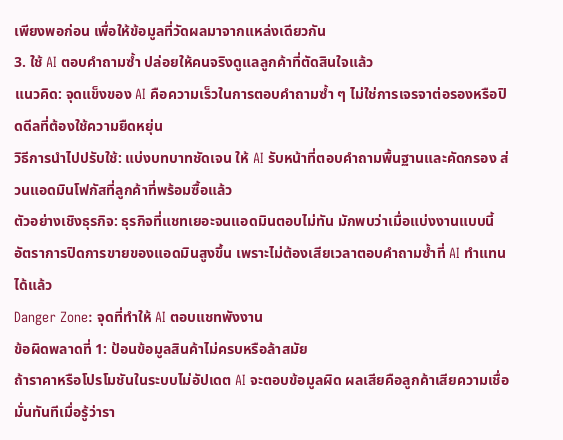เพียงพอก่อน เพื่อให้ข้อมูลที่วัดผลมาจากแหล่งเดียวกัน
3. ใช้ AI ตอบคำถามซ้ำ ปล่อยให้คนจริงดูแลลูกค้าที่ตัดสินใจแล้ว
แนวคิด: จุดแข็งของ AI คือความเร็วในการตอบคำถามซ้ำ ๆ ไม่ใช่การเจรจาต่อรองหรือปิดดีลที่ต้องใช้ความยืดหยุ่น
วิธีการนำไปปรับใช้: แบ่งบทบาทชัดเจน ให้ AI รับหน้าที่ตอบคำถามพื้นฐานและคัดกรอง ส่วนแอดมินโฟกัสที่ลูกค้าที่พร้อมซื้อแล้ว
ตัวอย่างเชิงธุรกิจ: ธุรกิจที่แชทเยอะจนแอดมินตอบไม่ทัน มักพบว่าเมื่อแบ่งงานแบบนี้ อัตราการปิดการขายของแอดมินสูงขึ้น เพราะไม่ต้องเสียเวลาตอบคำถามซ้ำที่ AI ทำแทนได้แล้ว
Danger Zone: จุดที่ทำให้ AI ตอบแชทพังงาน
ข้อผิดพลาดที่ 1: ป้อนข้อมูลสินค้าไม่ครบหรือล้าสมัย
ถ้าราคาหรือโปรโมชันในระบบไม่อัปเดต AI จะตอบข้อมูลผิด ผลเสียคือลูกค้าเสียความเชื่อมั่นทันทีเมื่อรู้ว่ารา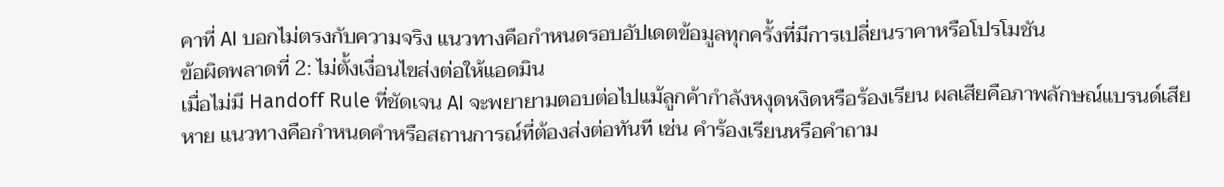คาที่ AI บอกไม่ตรงกับความจริง แนวทางคือกำหนดรอบอัปเดตข้อมูลทุกครั้งที่มีการเปลี่ยนราคาหรือโปรโมชัน
ข้อผิดพลาดที่ 2: ไม่ตั้งเงื่อนไขส่งต่อให้แอดมิน
เมื่อไม่มี Handoff Rule ที่ชัดเจน AI จะพยายามตอบต่อไปแม้ลูกค้ากำลังหงุดหงิดหรือร้องเรียน ผลเสียคือภาพลักษณ์แบรนด์เสียหาย แนวทางคือกำหนดคำหรือสถานการณ์ที่ต้องส่งต่อทันที เช่น คำร้องเรียนหรือคำถาม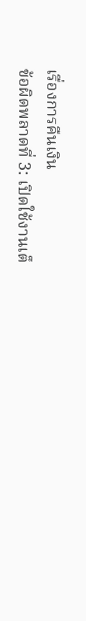เรื่องการคืนเงิน
ข้อผิดพลาดที่ 3: เปิดใช้งานเต็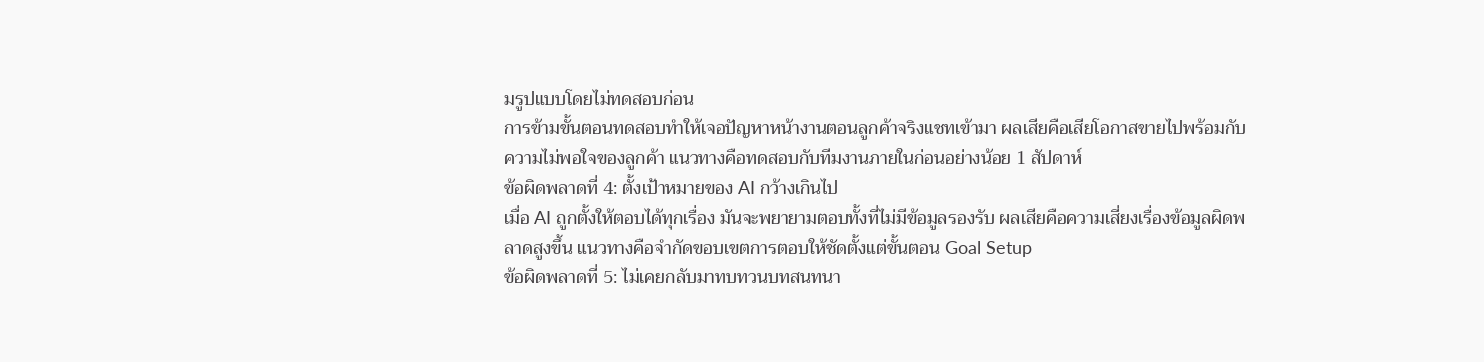มรูปแบบโดยไม่ทดสอบก่อน
การข้ามขั้นตอนทดสอบทำให้เจอปัญหาหน้างานตอนลูกค้าจริงแชทเข้ามา ผลเสียคือเสียโอกาสขายไปพร้อมกับความไม่พอใจของลูกค้า แนวทางคือทดสอบกับทีมงานภายในก่อนอย่างน้อย 1 สัปดาห์
ข้อผิดพลาดที่ 4: ตั้งเป้าหมายของ AI กว้างเกินไป
เมื่อ AI ถูกตั้งให้ตอบได้ทุกเรื่อง มันจะพยายามตอบทั้งที่ไม่มีข้อมูลรองรับ ผลเสียคือความเสี่ยงเรื่องข้อมูลผิดพลาดสูงขึ้น แนวทางคือจำกัดขอบเขตการตอบให้ชัดตั้งแต่ขั้นตอน Goal Setup
ข้อผิดพลาดที่ 5: ไม่เคยกลับมาทบทวนบทสนทนา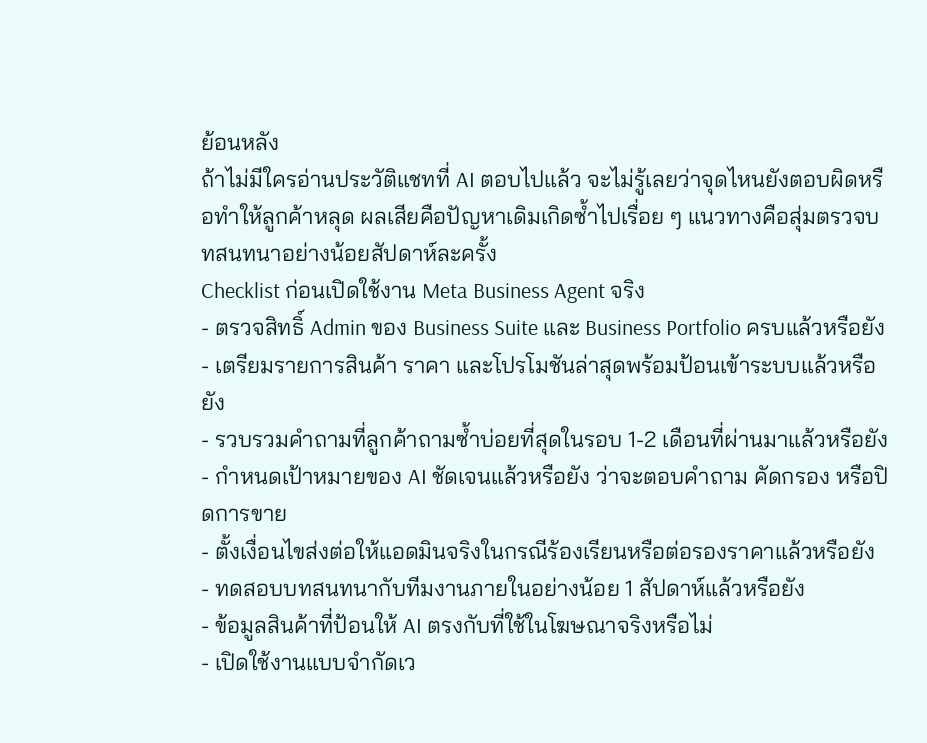ย้อนหลัง
ถ้าไม่มีใครอ่านประวัติแชทที่ AI ตอบไปแล้ว จะไม่รู้เลยว่าจุดไหนยังตอบผิดหรือทำให้ลูกค้าหลุด ผลเสียคือปัญหาเดิมเกิดซ้ำไปเรื่อย ๆ แนวทางคือสุ่มตรวจบทสนทนาอย่างน้อยสัปดาห์ละครั้ง
Checklist ก่อนเปิดใช้งาน Meta Business Agent จริง
- ตรวจสิทธิ์ Admin ของ Business Suite และ Business Portfolio ครบแล้วหรือยัง
- เตรียมรายการสินค้า ราคา และโปรโมชันล่าสุดพร้อมป้อนเข้าระบบแล้วหรือยัง
- รวบรวมคำถามที่ลูกค้าถามซ้ำบ่อยที่สุดในรอบ 1-2 เดือนที่ผ่านมาแล้วหรือยัง
- กำหนดเป้าหมายของ AI ชัดเจนแล้วหรือยัง ว่าจะตอบคำถาม คัดกรอง หรือปิดการขาย
- ตั้งเงื่อนไขส่งต่อให้แอดมินจริงในกรณีร้องเรียนหรือต่อรองราคาแล้วหรือยัง
- ทดสอบบทสนทนากับทีมงานภายในอย่างน้อย 1 สัปดาห์แล้วหรือยัง
- ข้อมูลสินค้าที่ป้อนให้ AI ตรงกับที่ใช้ในโฆษณาจริงหรือไม่
- เปิดใช้งานแบบจำกัดเว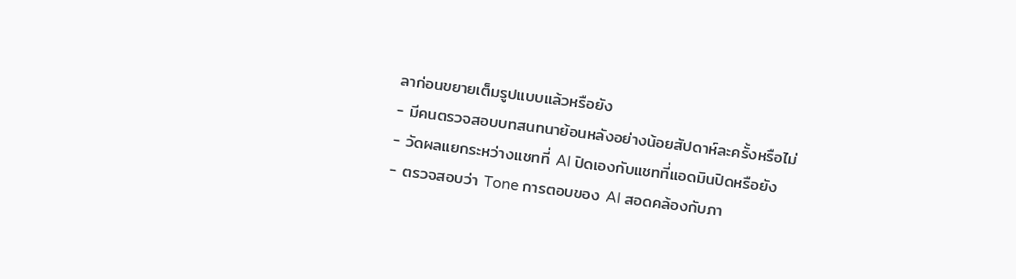ลาก่อนขยายเต็มรูปแบบแล้วหรือยัง
- มีคนตรวจสอบบทสนทนาย้อนหลังอย่างน้อยสัปดาห์ละครั้งหรือไม่
- วัดผลแยกระหว่างแชทที่ AI ปิดเองกับแชทที่แอดมินปิดหรือยัง
- ตรวจสอบว่า Tone การตอบของ AI สอดคล้องกับภา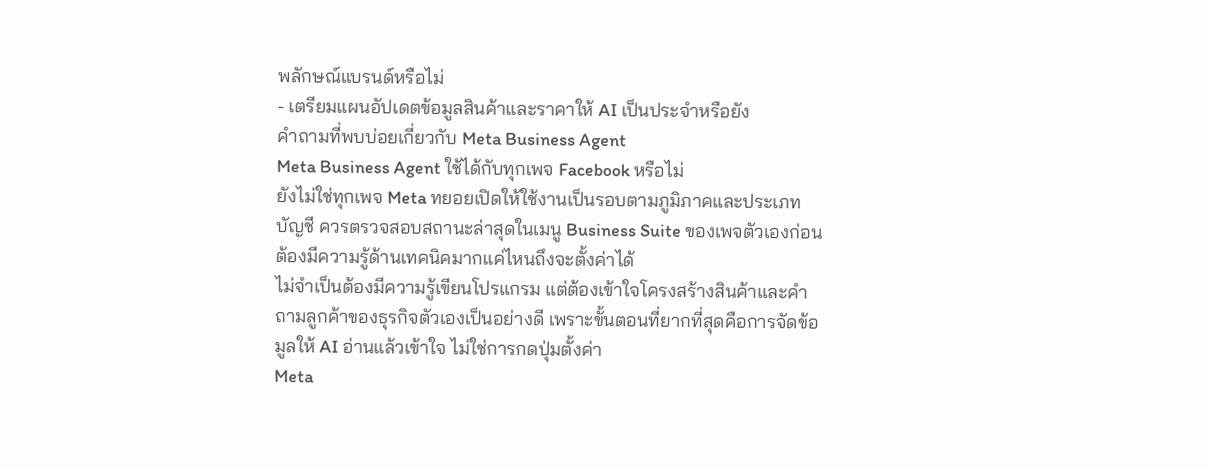พลักษณ์แบรนด์หรือไม่
- เตรียมแผนอัปเดตข้อมูลสินค้าและราคาให้ AI เป็นประจำหรือยัง
คำถามที่พบบ่อยเกี่ยวกับ Meta Business Agent
Meta Business Agent ใช้ได้กับทุกเพจ Facebook หรือไม่
ยังไม่ใช่ทุกเพจ Meta ทยอยเปิดให้ใช้งานเป็นรอบตามภูมิภาคและประเภทบัญชี ควรตรวจสอบสถานะล่าสุดในเมนู Business Suite ของเพจตัวเองก่อน
ต้องมีความรู้ด้านเทคนิคมากแค่ไหนถึงจะตั้งค่าได้
ไม่จำเป็นต้องมีความรู้เขียนโปรแกรม แต่ต้องเข้าใจโครงสร้างสินค้าและคำถามลูกค้าของธุรกิจตัวเองเป็นอย่างดี เพราะขั้นตอนที่ยากที่สุดคือการจัดข้อมูลให้ AI อ่านแล้วเข้าใจ ไม่ใช่การกดปุ่มตั้งค่า
Meta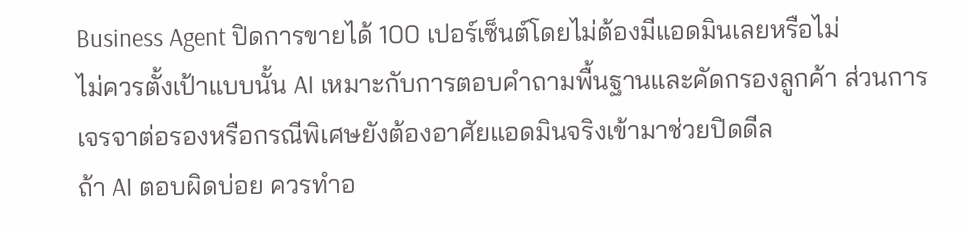Business Agent ปิดการขายได้ 100 เปอร์เซ็นต์โดยไม่ต้องมีแอดมินเลยหรือไม่
ไม่ควรตั้งเป้าแบบนั้น AI เหมาะกับการตอบคำถามพื้นฐานและคัดกรองลูกค้า ส่วนการเจรจาต่อรองหรือกรณีพิเศษยังต้องอาศัยแอดมินจริงเข้ามาช่วยปิดดีล
ถ้า AI ตอบผิดบ่อย ควรทำอ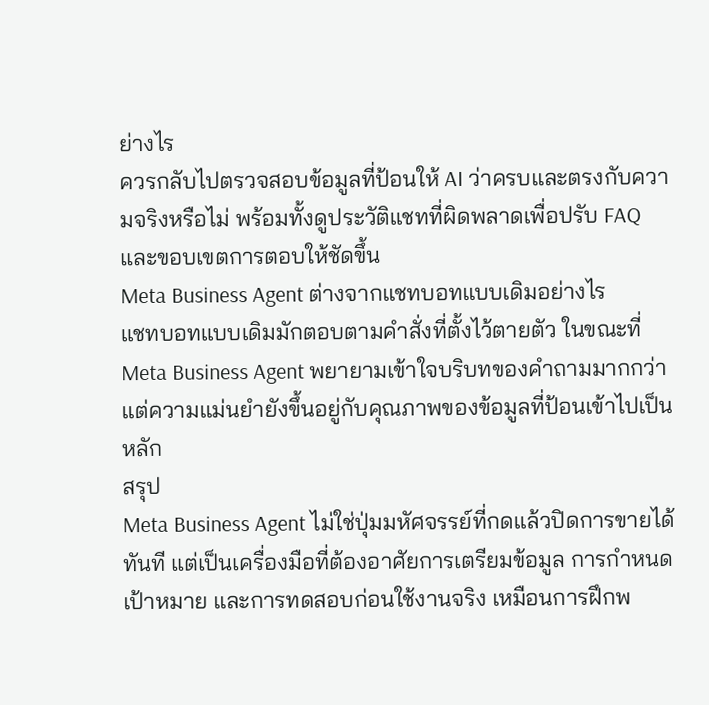ย่างไร
ควรกลับไปตรวจสอบข้อมูลที่ป้อนให้ AI ว่าครบและตรงกับความจริงหรือไม่ พร้อมทั้งดูประวัติแชทที่ผิดพลาดเพื่อปรับ FAQ และขอบเขตการตอบให้ชัดขึ้น
Meta Business Agent ต่างจากแชทบอทแบบเดิมอย่างไร
แชทบอทแบบเดิมมักตอบตามคำสั่งที่ตั้งไว้ตายตัว ในขณะที่ Meta Business Agent พยายามเข้าใจบริบทของคำถามมากกว่า แต่ความแม่นยำยังขึ้นอยู่กับคุณภาพของข้อมูลที่ป้อนเข้าไปเป็นหลัก
สรุป
Meta Business Agent ไม่ใช่ปุ่มมหัศจรรย์ที่กดแล้วปิดการขายได้ทันที แต่เป็นเครื่องมือที่ต้องอาศัยการเตรียมข้อมูล การกำหนดเป้าหมาย และการทดสอบก่อนใช้งานจริง เหมือนการฝึกพ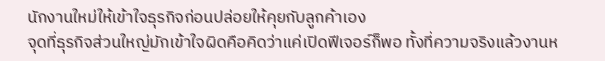นักงานใหม่ให้เข้าใจธุรกิจก่อนปล่อยให้คุยกับลูกค้าเอง
จุดที่ธุรกิจส่วนใหญ่มักเข้าใจผิดคือคิดว่าแค่เปิดฟีเจอร์ก็พอ ทั้งที่ความจริงแล้วงานห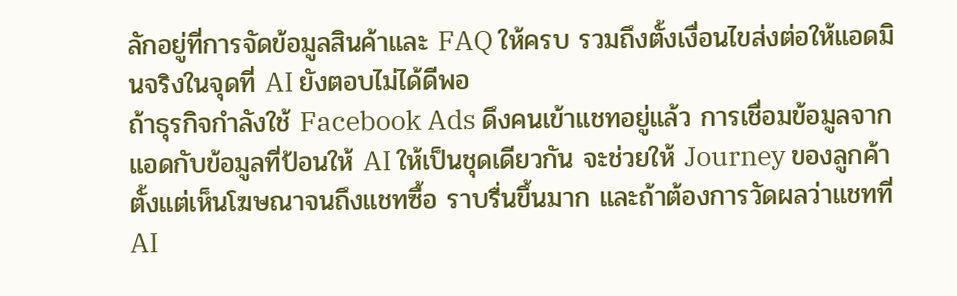ลักอยู่ที่การจัดข้อมูลสินค้าและ FAQ ให้ครบ รวมถึงตั้งเงื่อนไขส่งต่อให้แอดมินจริงในจุดที่ AI ยังตอบไม่ได้ดีพอ
ถ้าธุรกิจกำลังใช้ Facebook Ads ดึงคนเข้าแชทอยู่แล้ว การเชื่อมข้อมูลจากแอดกับข้อมูลที่ป้อนให้ AI ให้เป็นชุดเดียวกัน จะช่วยให้ Journey ของลูกค้าตั้งแต่เห็นโฆษณาจนถึงแชทซื้อ ราบรื่นขึ้นมาก และถ้าต้องการวัดผลว่าแชทที่ AI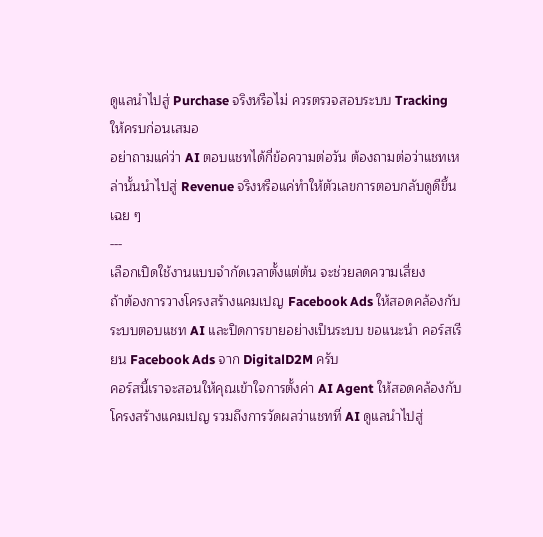ดูแลนำไปสู่ Purchase จริงหรือไม่ ควรตรวจสอบระบบ Tracking ให้ครบก่อนเสมอ
อย่าถามแค่ว่า AI ตอบแชทได้กี่ข้อความต่อวัน ต้องถามต่อว่าแชทเหล่านั้นนำไปสู่ Revenue จริงหรือแค่ทำให้ตัวเลขการตอบกลับดูดีขึ้นเฉย ๆ
---
เลือกเปิดใช้งานแบบจำกัดเวลาตั้งแต่ต้น จะช่วยลดความเสี่ยง
ถ้าต้องการวางโครงสร้างแคมเปญ Facebook Ads ให้สอดคล้องกับระบบตอบแชท AI และปิดการขายอย่างเป็นระบบ ขอแนะนำ คอร์สเรียน Facebook Ads จาก DigitalD2M ครับ
คอร์สนี้เราจะสอนให้คุณเข้าใจการตั้งค่า AI Agent ให้สอดคล้องกับโครงสร้างแคมเปญ รวมถึงการวัดผลว่าแชทที่ AI ดูแลนำไปสู่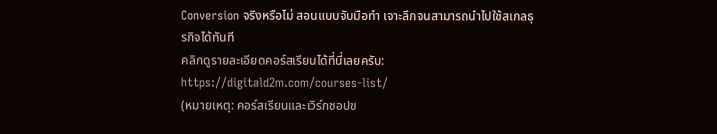Conversion จริงหรือไม่ สอนแบบจับมือทำ เจาะลึกจนสามารถนำไปใช้สเกลธุรกิจได้ทันที
คลิกดูรายละเอียดคอร์สเรียนได้ที่นี่เลยครับ:
https://digitald2m.com/courses-list/
(หมายเหตุ: คอร์สเรียนและเวิร์กชอปข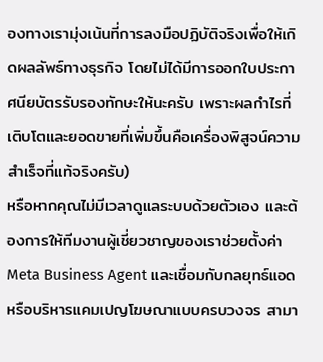องทางเรามุ่งเน้นที่การลงมือปฏิบัติจริงเพื่อให้เกิดผลลัพธ์ทางธุรกิจ โดยไม่ได้มีการออกใบประกาศนียบัตรรับรองทักษะให้นะครับ เพราะผลกำไรที่เติบโตและยอดขายที่เพิ่มขึ้นคือเครื่องพิสูจน์ความสำเร็จที่แท้จริงครับ)
หรือหากคุณไม่มีเวลาดูแลระบบด้วยตัวเอง และต้องการให้ทีมงานผู้เชี่ยวชาญของเราช่วยตั้งค่า Meta Business Agent และเชื่อมกับกลยุทธ์แอด หรือบริหารแคมเปญโฆษณาแบบครบวงจร สามา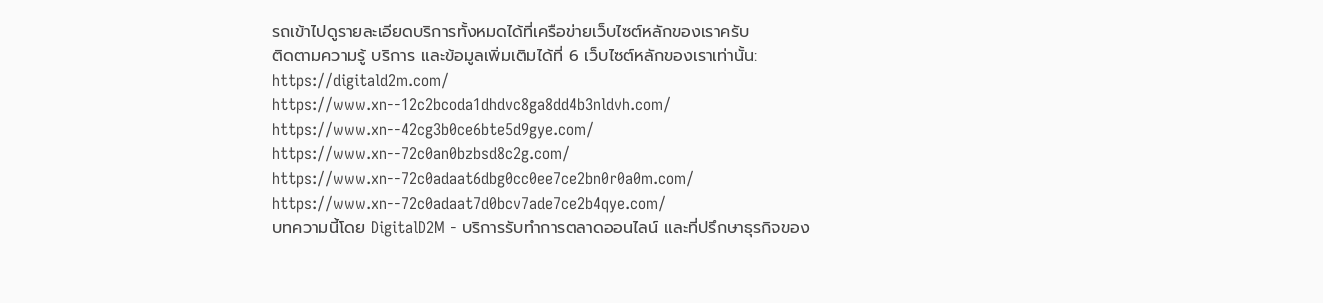รถเข้าไปดูรายละเอียดบริการทั้งหมดได้ที่เครือข่ายเว็บไซต์หลักของเราครับ
ติดตามความรู้ บริการ และข้อมูลเพิ่มเติมได้ที่ 6 เว็บไซต์หลักของเราเท่านั้น:
https://digitald2m.com/
https://www.xn--12c2bcoda1dhdvc8ga8dd4b3nldvh.com/
https://www.xn--42cg3b0ce6bte5d9gye.com/
https://www.xn--72c0an0bzbsd8c2g.com/
https://www.xn--72c0adaat6dbg0cc0ee7ce2bn0r0a0m.com/
https://www.xn--72c0adaat7d0bcv7ade7ce2b4qye.com/
บทความนี้โดย DigitalD2M - บริการรับทำการตลาดออนไลน์ และที่ปรึกษาธุรกิจของ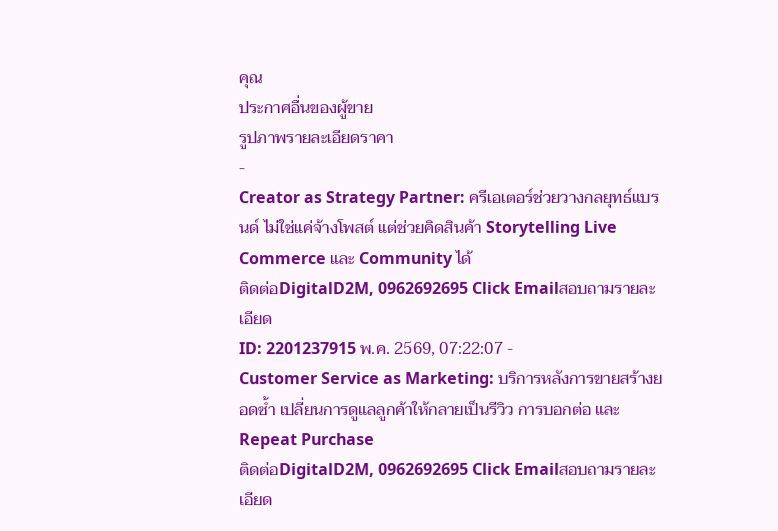คุณ
ประกาศอื่นของผู้ขาย
รูปภาพรายละเอียดราคา
-
Creator as Strategy Partner: ครีเอเตอร์ช่วยวางกลยุทธ์แบรนด์ ไม่ใช่แค่จ้างโพสต์ แต่ช่วยคิดสินค้า Storytelling Live Commerce และ Community ได้
ติดต่อDigitalD2M, 0962692695 Click Emailสอบถามรายละเอียด
ID: 2201237915 พ.ค. 2569, 07:22:07 -
Customer Service as Marketing: บริการหลังการขายสร้างยอดซ้ำ เปลี่ยนการดูแลลูกค้าให้กลายเป็นรีวิว การบอกต่อ และ Repeat Purchase
ติดต่อDigitalD2M, 0962692695 Click Emailสอบถามรายละเอียด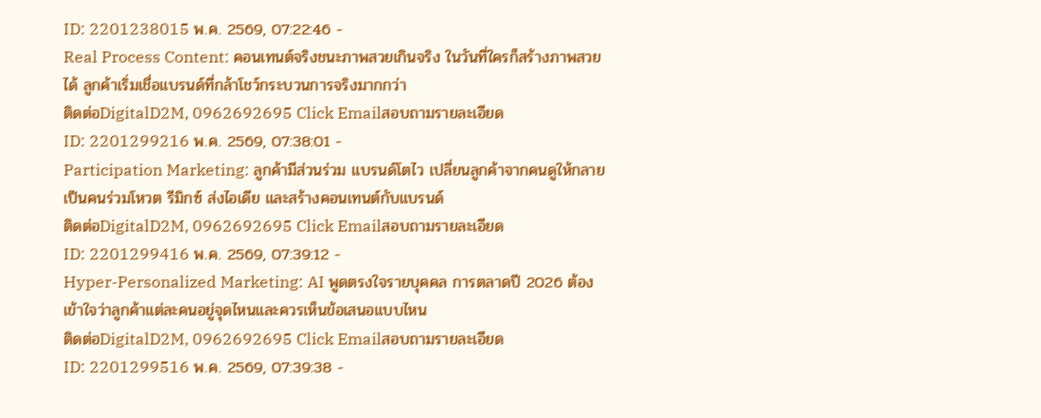ID: 2201238015 พ.ค. 2569, 07:22:46 -
Real Process Content: คอนเทนต์จริงชนะภาพสวยเกินจริง ในวันที่ใครก็สร้างภาพสวยได้ ลูกค้าเริ่มเชื่อแบรนด์ที่กล้าโชว์กระบวนการจริงมากกว่า
ติดต่อDigitalD2M, 0962692695 Click Emailสอบถามรายละเอียด
ID: 2201299216 พ.ค. 2569, 07:38:01 -
Participation Marketing: ลูกค้ามีส่วนร่วม แบรนด์โตไว เปลี่ยนลูกค้าจากคนดูให้กลายเป็นคนร่วมโหวต รีมิกซ์ ส่งไอเดีย และสร้างคอนเทนต์กับแบรนด์
ติดต่อDigitalD2M, 0962692695 Click Emailสอบถามรายละเอียด
ID: 2201299416 พ.ค. 2569, 07:39:12 -
Hyper-Personalized Marketing: AI พูดตรงใจรายบุคคล การตลาดปี 2026 ต้องเข้าใจว่าลูกค้าแต่ละคนอยู่จุดไหนและควรเห็นข้อเสนอแบบไหน
ติดต่อDigitalD2M, 0962692695 Click Emailสอบถามรายละเอียด
ID: 2201299516 พ.ค. 2569, 07:39:38 -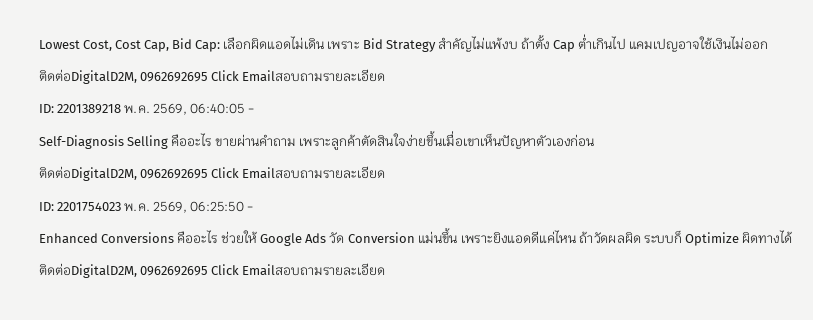Lowest Cost, Cost Cap, Bid Cap: เลือกผิดแอดไม่เดิน เพราะ Bid Strategy สำคัญไม่แพ้งบ ถ้าตั้ง Cap ต่ำเกินไป แคมเปญอาจใช้เงินไม่ออก
ติดต่อDigitalD2M, 0962692695 Click Emailสอบถามรายละเอียด
ID: 2201389218 พ.ค. 2569, 06:40:05 -
Self-Diagnosis Selling คืออะไร ขายผ่านคำถาม เพราะลูกค้าตัดสินใจง่ายขึ้นเมื่อเขาเห็นปัญหาตัวเองก่อน
ติดต่อDigitalD2M, 0962692695 Click Emailสอบถามรายละเอียด
ID: 2201754023 พ.ค. 2569, 06:25:50 -
Enhanced Conversions คืออะไร ช่วยให้ Google Ads วัด Conversion แม่นขึ้น เพราะยิงแอดดีแค่ไหน ถ้าวัดผลผิด ระบบก็ Optimize ผิดทางได้
ติดต่อDigitalD2M, 0962692695 Click Emailสอบถามรายละเอียด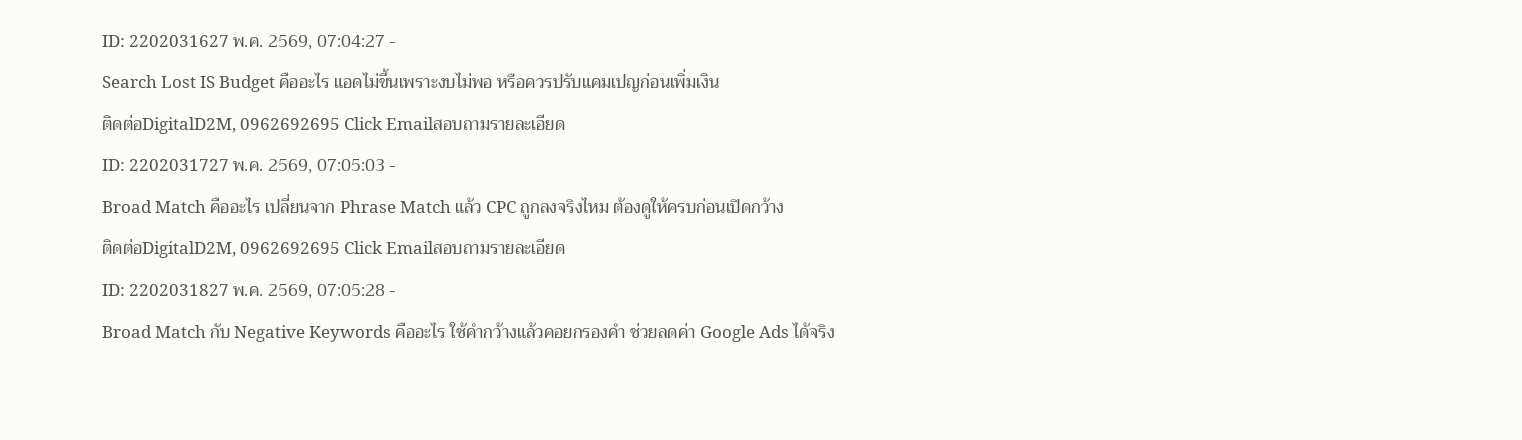ID: 2202031627 พ.ค. 2569, 07:04:27 -
Search Lost IS Budget คืออะไร แอดไม่ขึ้นเพราะงบไม่พอ หรือควรปรับแคมเปญก่อนเพิ่มเงิน
ติดต่อDigitalD2M, 0962692695 Click Emailสอบถามรายละเอียด
ID: 2202031727 พ.ค. 2569, 07:05:03 -
Broad Match คืออะไร เปลี่ยนจาก Phrase Match แล้ว CPC ถูกลงจริงไหม ต้องดูให้ครบก่อนเปิดกว้าง
ติดต่อDigitalD2M, 0962692695 Click Emailสอบถามรายละเอียด
ID: 2202031827 พ.ค. 2569, 07:05:28 -
Broad Match กับ Negative Keywords คืออะไร ใช้คำกว้างแล้วคอยกรองคำ ช่วยลดค่า Google Ads ได้จริง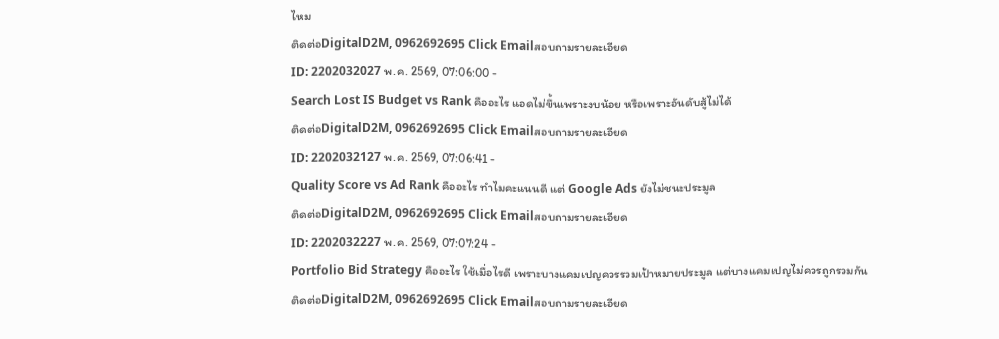ไหม
ติดต่อDigitalD2M, 0962692695 Click Emailสอบถามรายละเอียด
ID: 2202032027 พ.ค. 2569, 07:06:00 -
Search Lost IS Budget vs Rank คืออะไร แอดไม่ขึ้นเพราะงบน้อย หรือเพราะอันดับสู้ไม่ได้
ติดต่อDigitalD2M, 0962692695 Click Emailสอบถามรายละเอียด
ID: 2202032127 พ.ค. 2569, 07:06:41 -
Quality Score vs Ad Rank คืออะไร ทำไมคะแนนดี แต่ Google Ads ยังไม่ชนะประมูล
ติดต่อDigitalD2M, 0962692695 Click Emailสอบถามรายละเอียด
ID: 2202032227 พ.ค. 2569, 07:07:24 -
Portfolio Bid Strategy คืออะไร ใช้เมื่อไรดี เพราะบางแคมเปญควรรวมเป้าหมายประมูล แต่บางแคมเปญไม่ควรถูกรวมกัน
ติดต่อDigitalD2M, 0962692695 Click Emailสอบถามรายละเอียด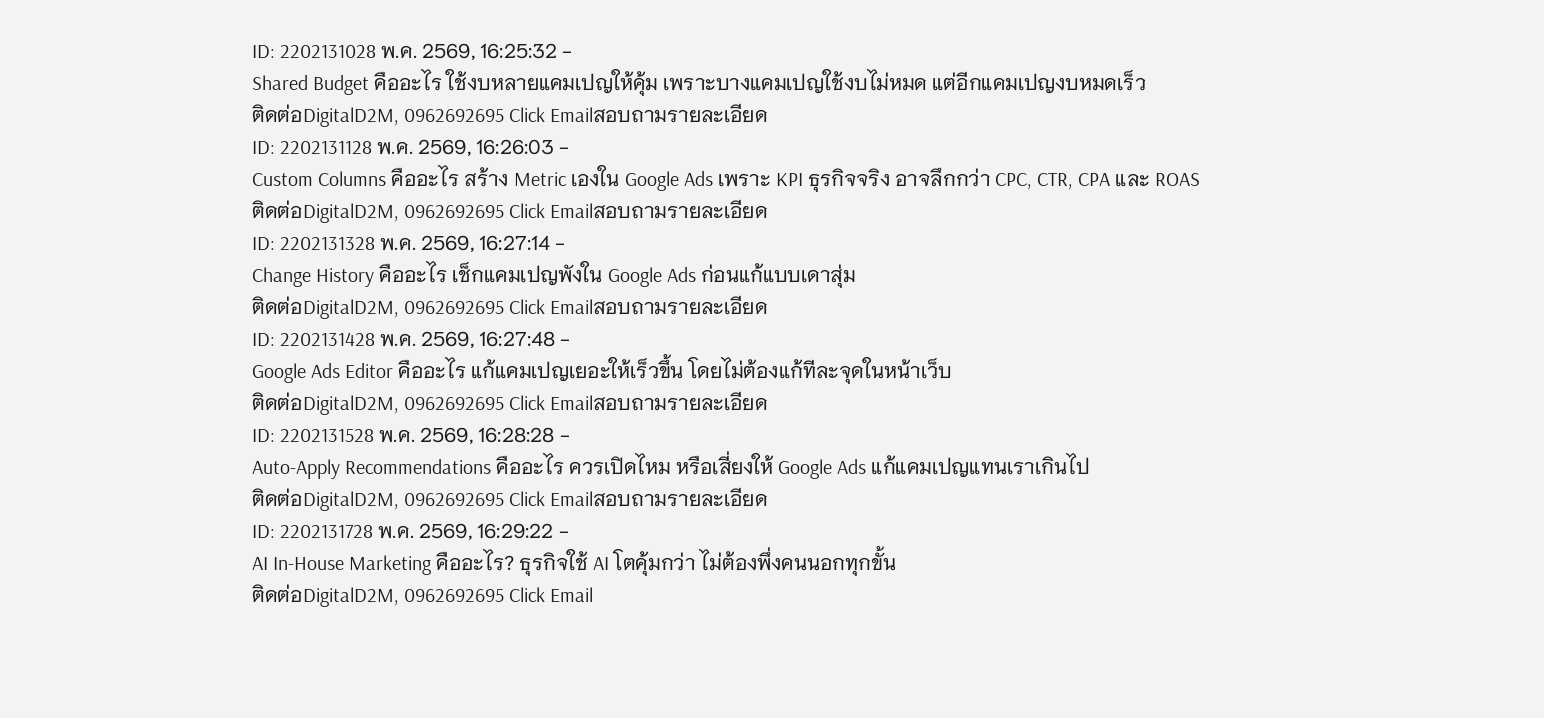ID: 2202131028 พ.ค. 2569, 16:25:32 -
Shared Budget คืออะไร ใช้งบหลายแคมเปญให้คุ้ม เพราะบางแคมเปญใช้งบไม่หมด แต่อีกแคมเปญงบหมดเร็ว
ติดต่อDigitalD2M, 0962692695 Click Emailสอบถามรายละเอียด
ID: 2202131128 พ.ค. 2569, 16:26:03 -
Custom Columns คืออะไร สร้าง Metric เองใน Google Ads เพราะ KPI ธุรกิจจริง อาจลึกกว่า CPC, CTR, CPA และ ROAS
ติดต่อDigitalD2M, 0962692695 Click Emailสอบถามรายละเอียด
ID: 2202131328 พ.ค. 2569, 16:27:14 -
Change History คืออะไร เช็กแคมเปญพังใน Google Ads ก่อนแก้แบบเดาสุ่ม
ติดต่อDigitalD2M, 0962692695 Click Emailสอบถามรายละเอียด
ID: 2202131428 พ.ค. 2569, 16:27:48 -
Google Ads Editor คืออะไร แก้แคมเปญเยอะให้เร็วขึ้น โดยไม่ต้องแก้ทีละจุดในหน้าเว็บ
ติดต่อDigitalD2M, 0962692695 Click Emailสอบถามรายละเอียด
ID: 2202131528 พ.ค. 2569, 16:28:28 -
Auto-Apply Recommendations คืออะไร ควรเปิดไหม หรือเสี่ยงให้ Google Ads แก้แคมเปญแทนเราเกินไป
ติดต่อDigitalD2M, 0962692695 Click Emailสอบถามรายละเอียด
ID: 2202131728 พ.ค. 2569, 16:29:22 -
AI In-House Marketing คืออะไร? ธุรกิจใช้ AI โตคุ้มกว่า ไม่ต้องพึ่งคนนอกทุกขั้น
ติดต่อDigitalD2M, 0962692695 Click Email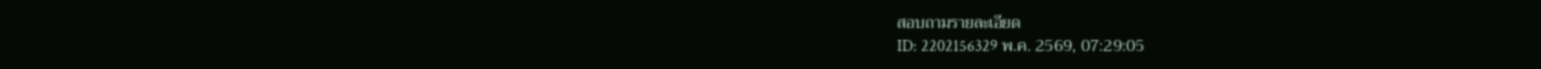สอบถามรายละเอียด
ID: 2202156329 พ.ค. 2569, 07:29:05